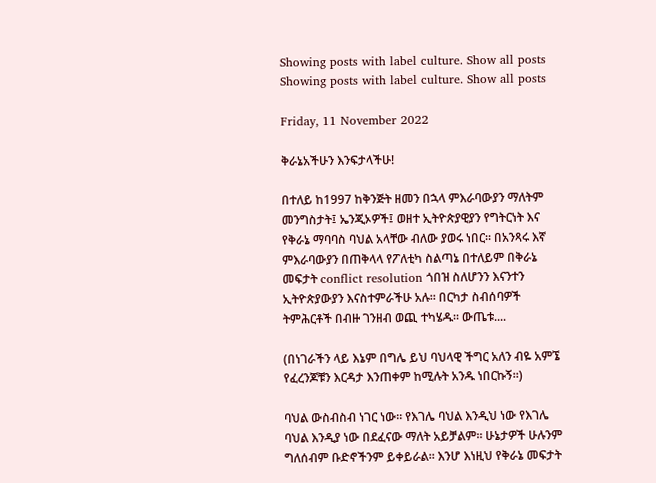Showing posts with label culture. Show all posts
Showing posts with label culture. Show all posts

Friday, 11 November 2022

ቅራኔአችሁን እንፍታላችሁ!

በተለይ ከ1997 ከቅንጅት ዘመን በኋላ ምእራባውያን ማለትም መንግስታት፤ ኤንጂኦዎች፤ ወዘተ ኢትዮጵያዊያን የግትርነት እና የቅራኔ ማባባስ ባህል አላቸው ብለው ያወሩ ነበር። በአንጻሩ እኛ ምእራባውያን በጠቅላላ የፖለቲካ ስልጣኔ በተለይም በቅራኔ መፍታት conflict resolution ጎበዝ ስለሆንን እናንተን ኢትዮጵያውያን እናስተምራችሁ አሉ። በርካታ ስብሰባዎች ትምሕርቶች በብዙ ገንዘብ ወጪ ተካሄዱ። ውጤቱ....

(በነገራችን ላይ እኔም በግሌ ይህ ባህላዊ ችግር አለን ብዬ አምኜ የፈረንጆቹን እርዳታ እንጠቀም ከሚሉት አንዱ ነበርኩኝ።)

ባህል ውስብስብ ነገር ነው። የእገሌ ባህል እንዲህ ነው የእገሌ ባህል እንዲያ ነው በደፈናው ማለት አይቻልም። ሁኔታዎች ሁሉንም ግለሰብም ቡድኖችንም ይቀይራል። እንሆ እነዚህ የቅራኔ መፍታት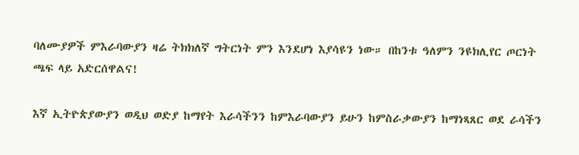ባለሙያዎች ምእራባውያን ዛሬ ትክክለኛ ግትርነት ምን እንደሆነ እያሳዩን ነው። በከንቱ ዓለምን ንዩክሊየር ጦርነት ጫፍ ላይ አድርሰዋልና!

እኛ ኢትዮጵያውያን ወዲህ ወድያ ከማየት እራሳችንን ከምእራባውያን ይሁን ከምስራቃውያን ከማነጻጸር ወደ ራሳችን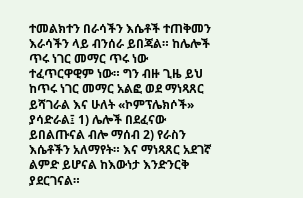ተመልክተን በራሳችን እሴቶች ተጠቅመን እራሳችን ላይ ብንሰራ ይበጃል። ከሌሎች ጥሩ ነገር መማር ጥሩ ነው ተፈጥርዋዊም ነው። ግን ብዙ ጊዜ ይህ ከጥሩ ነገር መማር አልፎ ወደ ማነጻጸር ይሻገራል እና ሁለት «ኮምፕሌክሶች» ያሳድራል፤ 1) ሌሎች በደፈናው ይበልጡናል ብሎ ማሰብ 2) የራስን እሴቶችን አለማየት። እና ማነጻጸር አደገኛ ልምድ ይሆናል ከእውነታ እንድንርቅ ያደርገናል።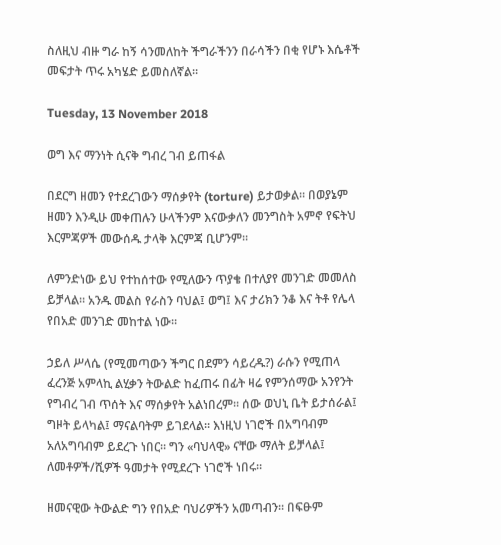ስለዚህ ብዙ ግራ ከኝ ሳንመለከት ችግራችንን በራሳችን በቂ የሆኑ እሴቶች መፍታት ጥሩ አካሄድ ይመስለኛል።

Tuesday, 13 November 2018

ወግ እና ማንነት ሲናቅ ግብረ ገብ ይጠፋል

በደርግ ዘመን የተደረገውን ማሰቃየት (torture) ይታወቃል። በወያኔም ዘመን እንዲሁ መቀጠሉን ሁላችንም እናውቃለን መንግስት አምኖ የፍትህ እርምጃዎች መውሰዱ ታላቅ እርምጃ ቢሆንም።

ለምንድነው ይህ የተከሰተው የሚለውን ጥያቄ በተለያየ መንገድ መመለስ ይቻላል። አንዱ መልስ የራስን ባህል፤ ወግ፤ እና ታሪክን ንቆ እና ትቶ የሌላ የበአድ መንገድ መከተል ነው።

ኃይለ ሥላሴ (የሚመጣውን ችግር በደምን ሳይረዱ?) ራሱን የሚጠላ ፈረንጅ አምላኪ ልሂቃን ትውልድ ከፈጠሩ በፊት ዛሬ የምንሰማው አንየንት የግብረ ገብ ጥሰት እና ማሰቃየት አልነበረም። ሰው ወህኒ ቤት ይታሰራል፤ ግዞት ይላካል፤ ማናልባትም ይገደላል። እነዚህ ነገሮች በአግባብም አለአግባብም ይደረጉ ነበር። ግን «ባህላዊ» ናቸው ማለት ይቻላል፤ ለመቶዎች/ሺዎች ዓመታት የሚደረጉ ነገሮች ነበሩ።

ዘመናዊው ትውልድ ግን የበአድ ባህሪዎችን አመጣብን። በፍፁም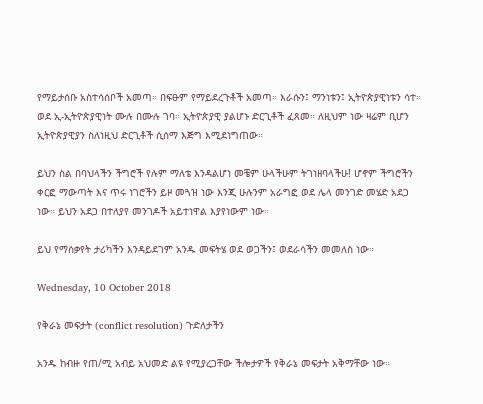የማይታሰቡ አስተሳሰቦች አመጣ። በፍፁም የማይደረጉቶች አመጣ። እራሱን፤ ማንነቱን፤ ኢትዮጵያዊነቱን ሳተ። ወደ ኢ-ኢትዮጵያዊነት ሙሉ በሙሉ ገባ። ኢትዮጵያዊ ያልሆኑ ድርጊቶች ፈጸመ። ለዚህም ነው ዛሬም ቢሆን ኢትዮጵያዊያን ስለነዚህ ድርጊቶች ሲሰማ እጅግ እሚደነግጠው።

ይህን ስል በባህላችን ችግሮች የሉም ማለቴ እንዳልሆነ መቼም ሁላችሁም ትገነዘባላችሁ! ሆኖም ችግሮችን ቀርፎ ማውጣት እና ጥሩ ነገሮችን ይዞ መጓዝ ነው እንጂ ሁሉንም አራግፎ ወደ ሌላ መንገድ መሄድ አደጋ ነው። ይህን አደጋ በተለያየ መንገዶች አይተነዋል እያየነውም ነው።

ይህ የማሰቃየት ታሪካችን እንዳይደገም አንዱ መፍትሄ ወደ ወጋችን፤ ወደራሳችን መመለስ ነው።

Wednesday, 10 October 2018

የቅራኔ መፍታት (conflict resolution) ጉድለታችን

አንዱ ከብዙ የጠ/ሚ አብይ አህመድ ልዩ የሚያረጋቸው ችሎታዎች የቅራኔ መፍታት አቅማቸው ነው።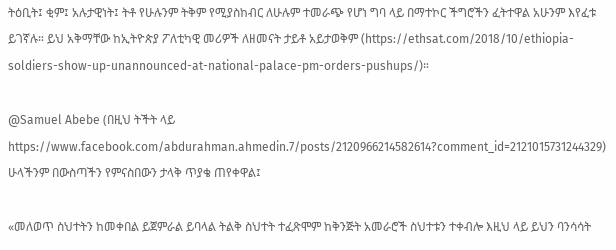ትዕቢት፤ ቂም፤ አሉታዊነት፤ ትቶ የሁሉንም ትቅም የሚያስከብር ለሁሉም ተመራጭ የሆነ ግባ ላይ በማተኮር ችግሮችን ፈትተዋል አሁንም እየፈቱ ይገኛሉ። ይህ አቅማቸው ከኢትዮጵያ ፖለቲካዊ መሪዎች ለዘመናት ታይቶ አይታወቅም (https://ethsat.com/2018/10/ethiopia-soldiers-show-up-unannounced-at-national-palace-pm-orders-pushups/)።

@Samuel Abebe (በዚህ ትችት ላይ https://www.facebook.com/abdurahman.ahmedin.7/posts/2120966214582614?comment_id=2121015731244329) ሁላችንም በውስጣችን የምናስበውን ታላቅ ጥያቄ ጠየቀዋል፤

«መለወጥ ስህተትን ከመቀበል ይጀምራል ይባላል ትልቅ ስህተት ተፈጽሞም ከቅንጅት አመራሮች ስህተቱን ተቀብሎ እዚህ ላይ ይህን ባንሳሳት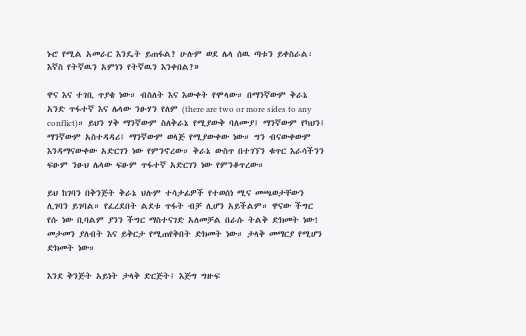ኑሮ የሚል አመራር እንዴት ይጠፋል? ሁሉም ወደ ሌላ ሰዉ ጣቱን ይቀስራል፡ እኛስ የትኛዉን አምነን የትኛዉን እንቀበል?»

ዋና እና ተገቢ ጥያቄ ነው። ብስለት እና እውቀት የሞላው። በማንኛውም ቅራኔ አንድ ጥፋተኛ እና ሌላው ንፁሃን የለም (there are two or more sides to any conflict)። ይህን ሃቅ ማንኛውም ስለቅራኔ የሚያውቅ ባለሙያ፤ ማንኛውም የካህን፤ ማንኛውም አስተዳዳሪ፤ ማንኛውም ወላጅ የሚያውቀው ነው። ግን ብናውቀውም እንዳማናውቀው አድርገን ነው የምንኖረው። ቅራኔ ውስጥ በተገኘን ቁጥር እራሳችንን ፍፁም ንፁህ ሌላው ፍፁም ጥፋተኛ አድርገን ነው የምንቆጥረው።

ይህ ከገባን በቅንጅት ቅራኔ ህሉም ተሳታፊዎች የተወሰነ ሚና መጫወታቸውን ሊገባን ይገባል። የፈረደበት ልደቱ ጥፋት ብቻ ሊሆን አይችልም። ዋናው ችግር የሱ ነው ቢባልም ያንን ችግር ማስተናገድ አለመቻል በራሱ ትልቅ ድክመት ነው! መታመን ያለብት እና ይቅርታ የሚጠየቅበት ድክመት ነው። ታላቅ መማርያ የሚሆን ድክመት ነው።

እንደ ቅንጅት አይነት ታላቅ ድርጅት፤ እጅግ ግዙፍ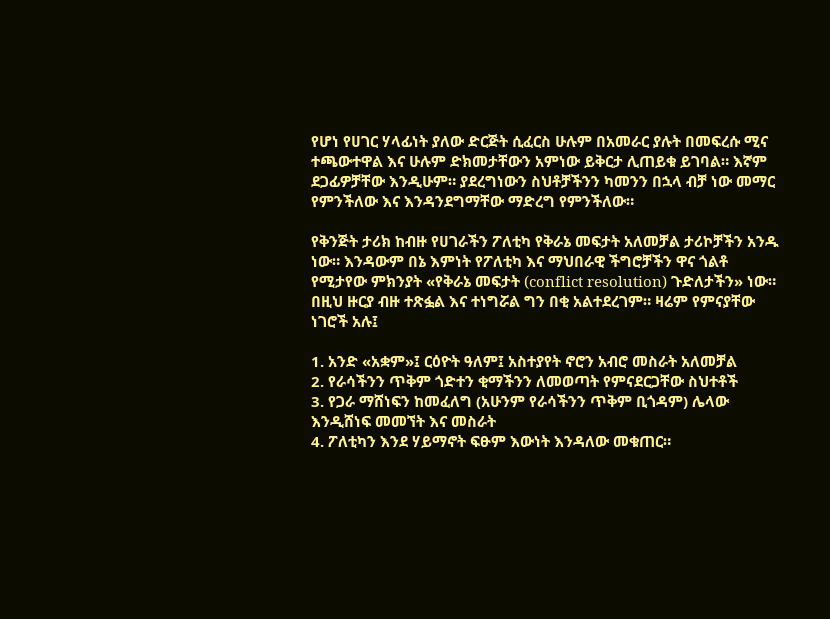የሆነ የሀገር ሃላፊነት ያለው ድርጅት ሲፈርስ ሁሉም በአመራር ያሉት በመፍረሱ ሚና ተጫውተዋል እና ሁሉም ድክመታቸውን አምነው ይቅርታ ሊጠይቁ ይገባል። እኛም ደጋፊዎቻቸው እንዲሁም። ያደረግነውን ስህቶቻችንን ካመንን በኋላ ብቻ ነው መማር የምንችለው እና እንዳንደግማቸው ማድረግ የምንችለው።

የቅንጅት ታሪክ ከብዙ የሀገራችን ፖለቲካ የቅራኔ መፍታት አለመቻል ታሪኮቻችን አንዱ ነው። እንዳውም በኔ እምነት የፖለቲካ እና ማህበራዊ ችግሮቻችን ዋና ጎልቶ የሚታየው ምክንያት «የቅራኔ መፍታት (conflict resolution) ጉድለታችን» ነው። በዚህ ዙርያ ብዙ ተጽፏል እና ተነግሯል ግን በቂ አልተደረገም። ዛሬም የምናያቸው ነገሮች አሉ፤

1. አንድ «አቋም»፤ ርዕዮት ዓለም፤ አስተያየት ኖሮን አብሮ መስራት አለመቻል
2. የራሳችንን ጥቅም ጎድተን ቂማችንን ለመወጣት የምናደርጋቸው ስህተቶች
3. የጋራ ማሸነፍን ከመፈለግ (አሁንም የራሳችንን ጥቅም ቢጎዳም) ሌላው እንዲሸነፍ መመኘት እና መስራት
4. ፖለቲካን እንደ ሃይማኖት ፍፁም እውነት እንዳለው መቁጠር።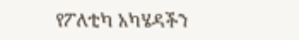የፖለቲካ አካሄዳችን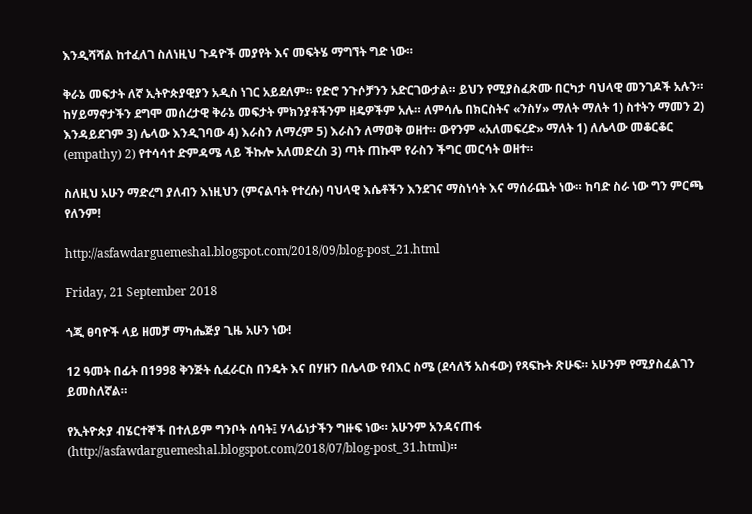እንዲሻሻል ከተፈለገ ስለነዚህ ጉዳዮች መያየት እና መፍትሄ ማግኘት ግድ ነው።

ቅራኔ መፍታት ለኛ ኢትዮጵያዊያን አዲስ ነገር አይደለም። የድሮ ንጉሶቻንን አድርገውታል። ይህን የሚያስፈጽሙ በርካታ ባህላዊ መንገዶች አሉን። ከሃይማኖታችን ደግሞ መሰረታዊ ቅራኔ መፍታት ምክንያቶችንም ዘዴዎችም አሉ። ለምሳሌ በክርስትና «ንስሃ» ማለት ማለት 1) ስተትን ማመን 2) እንዳይደገም 3) ሌላው እንዲገባው 4) እራስን ለማረም 5) እራስን ለማወቅ ወዘተ። ውየንም «አለመፍረድ» ማለት 1) ለሌላው መቆርቆር (empathy) 2) የተሳሳተ ድምዳሜ ላይ ችኩሎ አለመድረስ 3) ጣት ጠኩሞ የራስን ችግር መርሳት ወዘተ።

ስለዚህ አሁን ማድረግ ያለብን እነዚህን (ምናልባት የተረሱ) ባህላዊ እሴቶችን እንደገና ማስነሳት እና ማሰራጨት ነው። ከባድ ስራ ነው ግን ምርጫ የለንም!

http://asfawdarguemeshal.blogspot.com/2018/09/blog-post_21.html

Friday, 21 September 2018

ጎጂ ፀባዮች ላይ ዘመቻ ማካሔጅያ ጊዜ አሁን ነው!

12 ዓመት በፊት በ1998 ቅንጅት ሲፈራርስ በንዴት እና በሃዘን በሌላው የብእር ስሜ (ደሳለኝ አስፋው) የጻፍኩት ጽሁፍ። አሁንም የሚያስፈልገን ይመስለኛል።

የኢትዮጵያ ብሄርተኞች በተለይም ግንቦት ሰባት፤ ሃላፊነታችን ግዙፍ ነው። አሁንም አንዳናጠፋ (http://asfawdarguemeshal.blogspot.com/2018/07/blog-post_31.html)።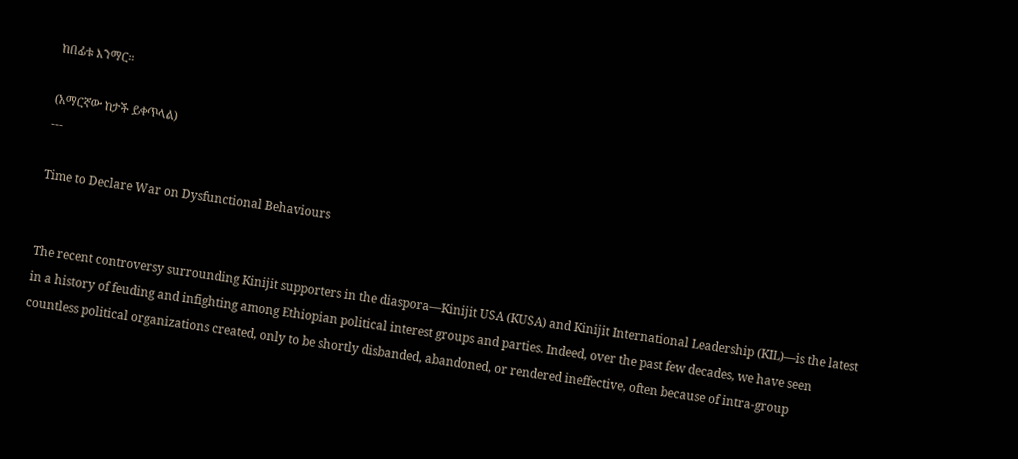ከበፊቱ እንማር።

(አማርኛው ከታች ይቀጥላል)
---

Time to Declare War on Dysfunctional Behaviours


The recent controversy surrounding Kinijit supporters in the diaspora—Kinijit USA (KUSA) and Kinijit International Leadership (KIL)—is the latest in a history of feuding and infighting among Ethiopian political interest groups and parties. Indeed, over the past few decades, we have seen countless political organizations created, only to be shortly disbanded, abandoned, or rendered ineffective, often because of intra-group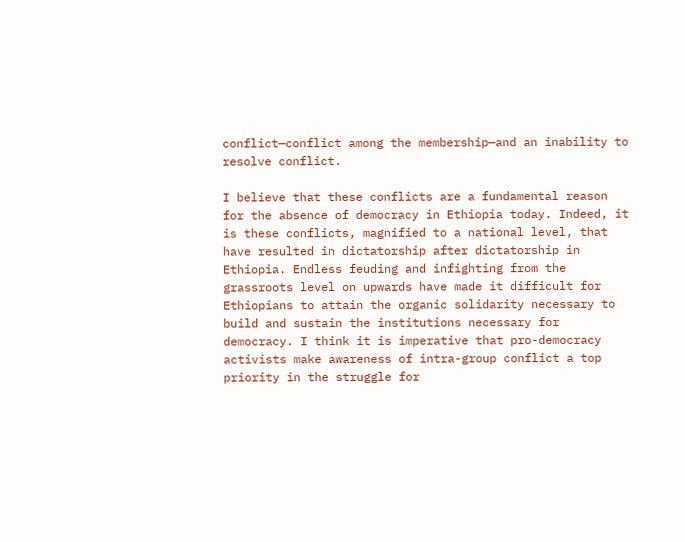conflict—conflict among the membership—and an inability to resolve conflict.

I believe that these conflicts are a fundamental reason for the absence of democracy in Ethiopia today. Indeed, it is these conflicts, magnified to a national level, that have resulted in dictatorship after dictatorship in Ethiopia. Endless feuding and infighting from the grassroots level on upwards have made it difficult for Ethiopians to attain the organic solidarity necessary to build and sustain the institutions necessary for democracy. I think it is imperative that pro-democracy activists make awareness of intra-group conflict a top priority in the struggle for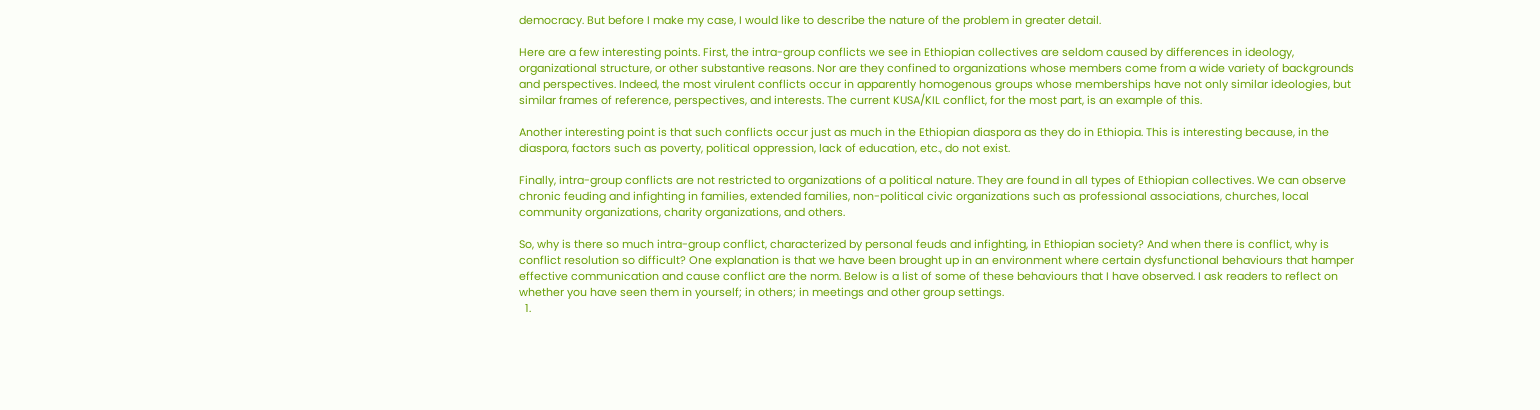democracy. But before I make my case, I would like to describe the nature of the problem in greater detail.

Here are a few interesting points. First, the intra-group conflicts we see in Ethiopian collectives are seldom caused by differences in ideology, organizational structure, or other substantive reasons. Nor are they confined to organizations whose members come from a wide variety of backgrounds and perspectives. Indeed, the most virulent conflicts occur in apparently homogenous groups whose memberships have not only similar ideologies, but similar frames of reference, perspectives, and interests. The current KUSA/KIL conflict, for the most part, is an example of this.

Another interesting point is that such conflicts occur just as much in the Ethiopian diaspora as they do in Ethiopia. This is interesting because, in the diaspora, factors such as poverty, political oppression, lack of education, etc., do not exist.

Finally, intra-group conflicts are not restricted to organizations of a political nature. They are found in all types of Ethiopian collectives. We can observe chronic feuding and infighting in families, extended families, non-political civic organizations such as professional associations, churches, local community organizations, charity organizations, and others.

So, why is there so much intra-group conflict, characterized by personal feuds and infighting, in Ethiopian society? And when there is conflict, why is conflict resolution so difficult? One explanation is that we have been brought up in an environment where certain dysfunctional behaviours that hamper effective communication and cause conflict are the norm. Below is a list of some of these behaviours that I have observed. I ask readers to reflect on whether you have seen them in yourself; in others; in meetings and other group settings.
  1.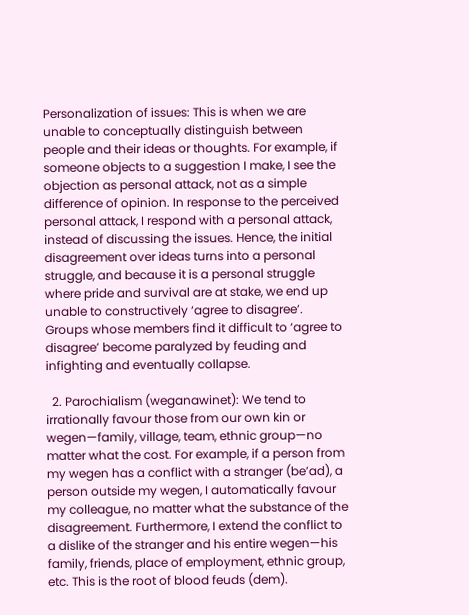Personalization of issues: This is when we are unable to conceptually distinguish between people and their ideas or thoughts. For example, if someone objects to a suggestion I make, I see the objection as personal attack, not as a simple difference of opinion. In response to the perceived personal attack, I respond with a personal attack, instead of discussing the issues. Hence, the initial disagreement over ideas turns into a personal struggle, and because it is a personal struggle where pride and survival are at stake, we end up unable to constructively ‘agree to disagree’. Groups whose members find it difficult to ‘agree to disagree’ become paralyzed by feuding and infighting and eventually collapse.

  2. Parochialism (weganawinet): We tend to irrationally favour those from our own kin or wegen—family, village, team, ethnic group—no matter what the cost. For example, if a person from my wegen has a conflict with a stranger (be’ad), a person outside my wegen, I automatically favour my colleague, no matter what the substance of the disagreement. Furthermore, I extend the conflict to a dislike of the stranger and his entire wegen—his family, friends, place of employment, ethnic group, etc. This is the root of blood feuds (dem).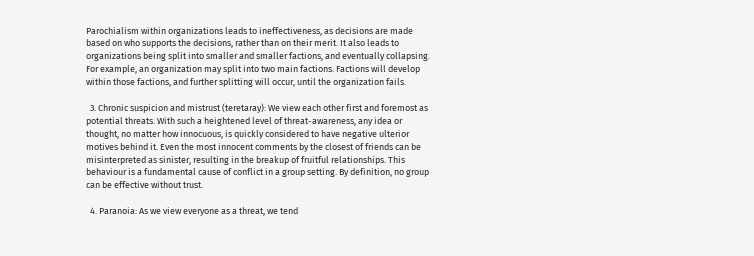Parochialism within organizations leads to ineffectiveness, as decisions are made based on who supports the decisions, rather than on their merit. It also leads to organizations being split into smaller and smaller factions, and eventually collapsing. For example, an organization may split into two main factions. Factions will develop within those factions, and further splitting will occur, until the organization fails.

  3. Chronic suspicion and mistrust (teretaray): We view each other first and foremost as potential threats. With such a heightened level of threat-awareness, any idea or thought, no matter how innocuous, is quickly considered to have negative ulterior motives behind it. Even the most innocent comments by the closest of friends can be misinterpreted as sinister, resulting in the breakup of fruitful relationships. This behaviour is a fundamental cause of conflict in a group setting. By definition, no group can be effective without trust.

  4. Paranoia: As we view everyone as a threat, we tend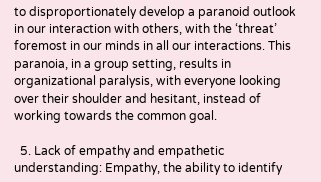to disproportionately develop a paranoid outlook in our interaction with others, with the ‘threat’ foremost in our minds in all our interactions. This paranoia, in a group setting, results in organizational paralysis, with everyone looking over their shoulder and hesitant, instead of working towards the common goal.

  5. Lack of empathy and empathetic understanding: Empathy, the ability to identify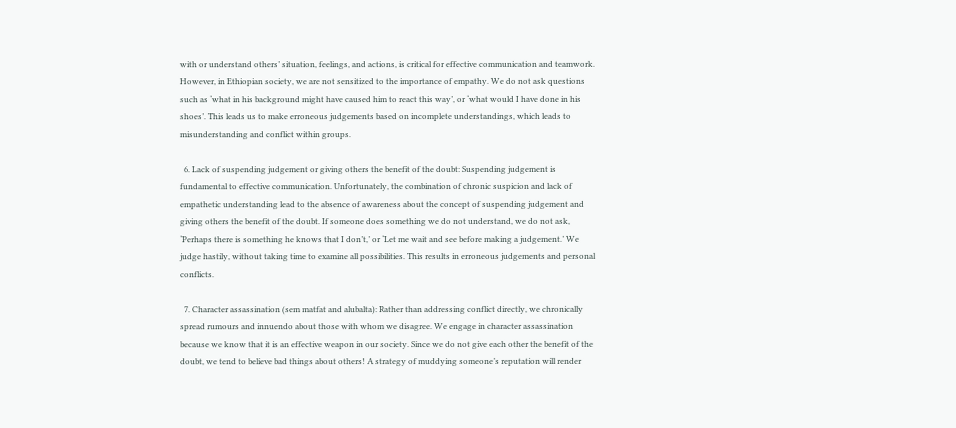with or understand others’ situation, feelings, and actions, is critical for effective communication and teamwork. However, in Ethiopian society, we are not sensitized to the importance of empathy. We do not ask questions such as ‘what in his background might have caused him to react this way’, or ‘what would I have done in his shoes’. This leads us to make erroneous judgements based on incomplete understandings, which leads to misunderstanding and conflict within groups.

  6. Lack of suspending judgement or giving others the benefit of the doubt: Suspending judgement is fundamental to effective communication. Unfortunately, the combination of chronic suspicion and lack of empathetic understanding lead to the absence of awareness about the concept of suspending judgement and giving others the benefit of the doubt. If someone does something we do not understand, we do not ask, ‘Perhaps there is something he knows that I don’t,’ or ‘Let me wait and see before making a judgement.’ We judge hastily, without taking time to examine all possibilities. This results in erroneous judgements and personal conflicts.

  7. Character assassination (sem matfat and alubalta): Rather than addressing conflict directly, we chronically spread rumours and innuendo about those with whom we disagree. We engage in character assassination because we know that it is an effective weapon in our society. Since we do not give each other the benefit of the doubt, we tend to believe bad things about others! A strategy of muddying someone’s reputation will render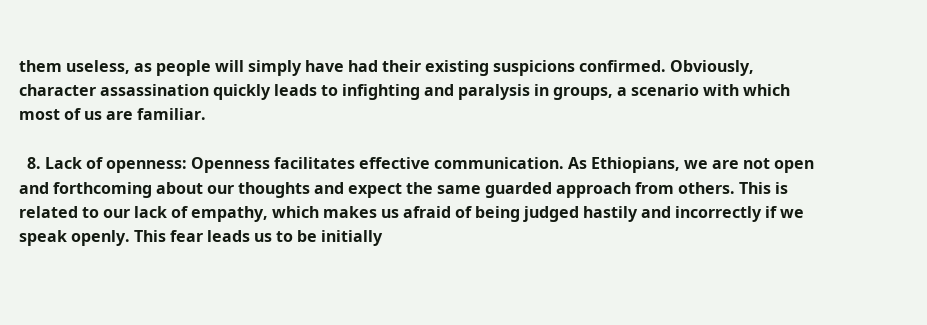them useless, as people will simply have had their existing suspicions confirmed. Obviously, character assassination quickly leads to infighting and paralysis in groups, a scenario with which most of us are familiar.

  8. Lack of openness: Openness facilitates effective communication. As Ethiopians, we are not open and forthcoming about our thoughts and expect the same guarded approach from others. This is related to our lack of empathy, which makes us afraid of being judged hastily and incorrectly if we speak openly. This fear leads us to be initially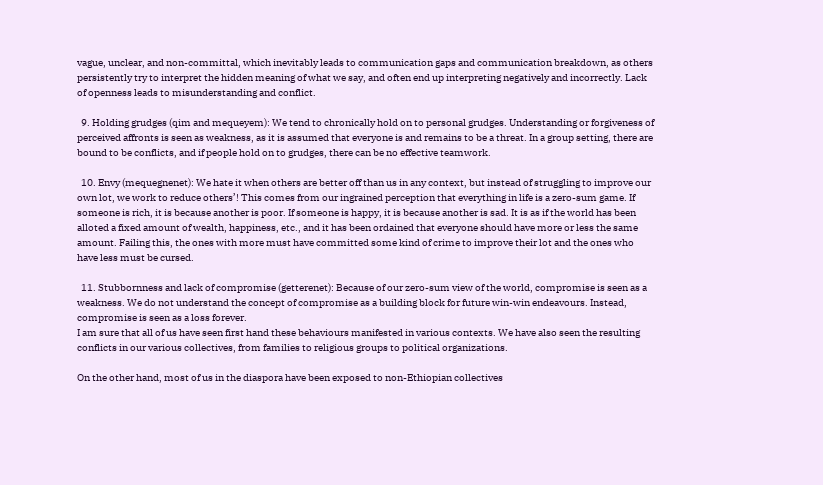vague, unclear, and non-committal, which inevitably leads to communication gaps and communication breakdown, as others persistently try to interpret the hidden meaning of what we say, and often end up interpreting negatively and incorrectly. Lack of openness leads to misunderstanding and conflict.

  9. Holding grudges (qim and mequeyem): We tend to chronically hold on to personal grudges. Understanding or forgiveness of perceived affronts is seen as weakness, as it is assumed that everyone is and remains to be a threat. In a group setting, there are bound to be conflicts, and if people hold on to grudges, there can be no effective teamwork.

  10. Envy (mequegnenet): We hate it when others are better off than us in any context, but instead of struggling to improve our own lot, we work to reduce others’! This comes from our ingrained perception that everything in life is a zero-sum game. If someone is rich, it is because another is poor. If someone is happy, it is because another is sad. It is as if the world has been alloted a fixed amount of wealth, happiness, etc., and it has been ordained that everyone should have more or less the same amount. Failing this, the ones with more must have committed some kind of crime to improve their lot and the ones who have less must be cursed.

  11. Stubbornness and lack of compromise (getterenet): Because of our zero-sum view of the world, compromise is seen as a weakness. We do not understand the concept of compromise as a building block for future win-win endeavours. Instead, compromise is seen as a loss forever.
I am sure that all of us have seen first hand these behaviours manifested in various contexts. We have also seen the resulting conflicts in our various collectives, from families to religious groups to political organizations.

On the other hand, most of us in the diaspora have been exposed to non-Ethiopian collectives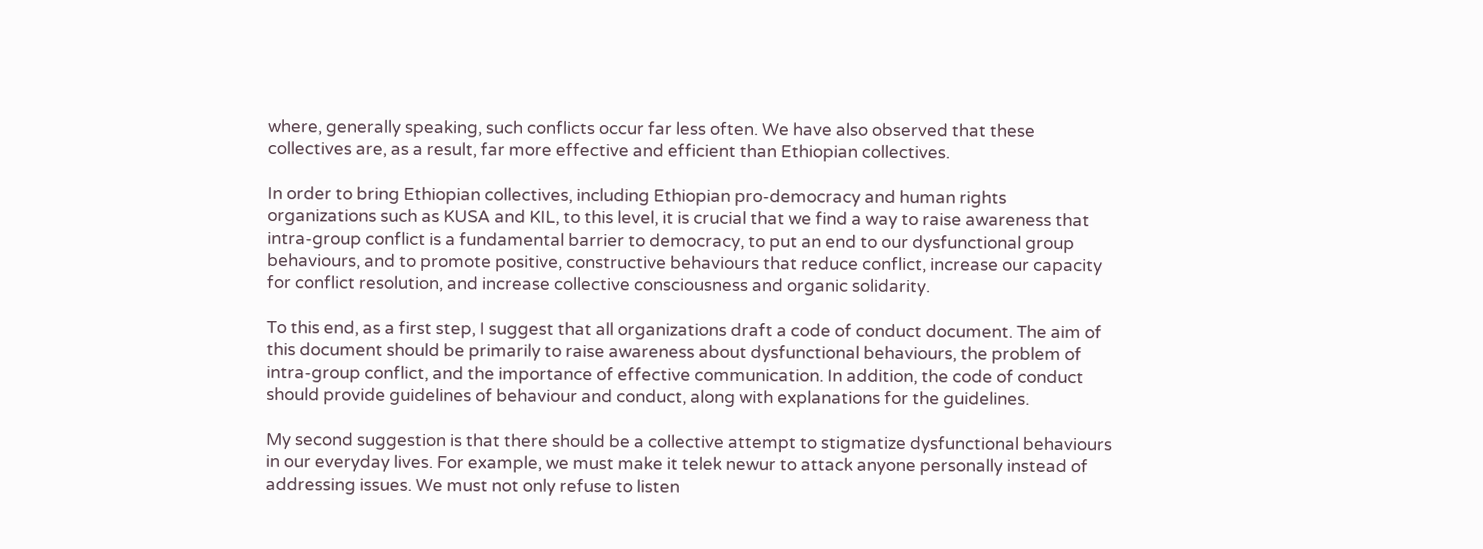where, generally speaking, such conflicts occur far less often. We have also observed that these collectives are, as a result, far more effective and efficient than Ethiopian collectives.

In order to bring Ethiopian collectives, including Ethiopian pro-democracy and human rights organizations such as KUSA and KIL, to this level, it is crucial that we find a way to raise awareness that intra-group conflict is a fundamental barrier to democracy, to put an end to our dysfunctional group behaviours, and to promote positive, constructive behaviours that reduce conflict, increase our capacity for conflict resolution, and increase collective consciousness and organic solidarity.

To this end, as a first step, I suggest that all organizations draft a code of conduct document. The aim of this document should be primarily to raise awareness about dysfunctional behaviours, the problem of intra-group conflict, and the importance of effective communication. In addition, the code of conduct should provide guidelines of behaviour and conduct, along with explanations for the guidelines.

My second suggestion is that there should be a collective attempt to stigmatize dysfunctional behaviours in our everyday lives. For example, we must make it telek newur to attack anyone personally instead of addressing issues. We must not only refuse to listen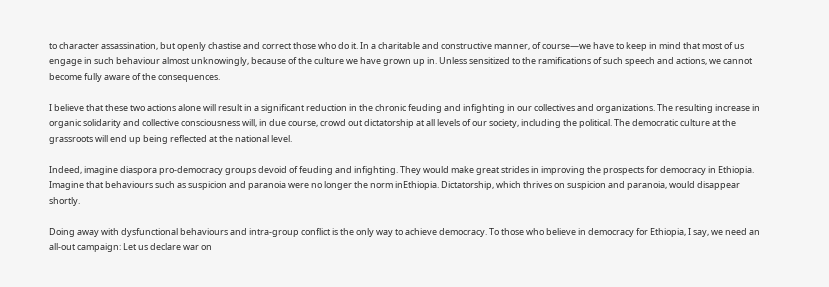to character assassination, but openly chastise and correct those who do it. In a charitable and constructive manner, of course—we have to keep in mind that most of us engage in such behaviour almost unknowingly, because of the culture we have grown up in. Unless sensitized to the ramifications of such speech and actions, we cannot become fully aware of the consequences.

I believe that these two actions alone will result in a significant reduction in the chronic feuding and infighting in our collectives and organizations. The resulting increase in organic solidarity and collective consciousness will, in due course, crowd out dictatorship at all levels of our society, including the political. The democratic culture at the grassroots will end up being reflected at the national level.

Indeed, imagine diaspora pro-democracy groups devoid of feuding and infighting. They would make great strides in improving the prospects for democracy in Ethiopia. Imagine that behaviours such as suspicion and paranoia were no longer the norm inEthiopia. Dictatorship, which thrives on suspicion and paranoia, would disappear shortly.

Doing away with dysfunctional behaviours and intra-group conflict is the only way to achieve democracy. To those who believe in democracy for Ethiopia, I say, we need an all-out campaign: Let us declare war on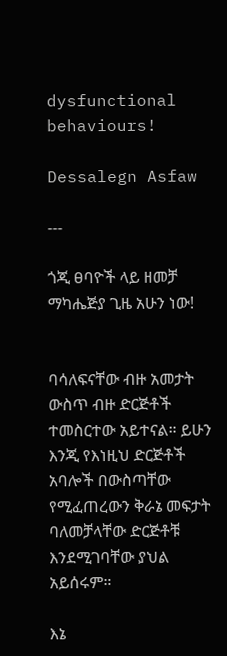dysfunctional behaviours!

Dessalegn Asfaw

---

ጎጂ ፀባዮች ላይ ዘመቻ ማካሔጅያ ጊዜ አሁን ነው!


ባሳለፍናቸው ብዙ አመታት ውስጥ ብዙ ድርጅቶች ተመስርተው አይተናል። ይሁን እንጂ የእነዚህ ድርጅቶች አባሎች በውስጣቸው የሚፈጠረውን ቅራኔ መፍታት ባለመቻላቸው ድርጅቶቹ እንደሚገባቸው ያህል አይሰሩም።

እኔ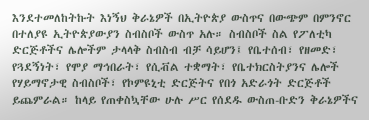እንደተመለከትኩት እነኝህ ቅራኔዎች በኢትዮጵያ ውስጥና በውጭም በምንኖር በተለያዩ ኢትዮጵያውያን ስብስቦች ውስጥ አሉ። ስብስቦች ስል የፖለቲካ ድርጅቶችና ሌሎችም ታላላቅ ስብስብ ብቻ ሳይሆን፤ የቤተሰብ፣ የዘመድ፣ የጓደኝነት፣ የሞያ ማኅበራት፣ የሲቭል ተቋማት፣ የቤተክርስትያንና ሌሎች የሃይማኖታዊ ስብስቦች፣ የኮምዩኒቲ ድርጅትና የበጎ አድራጎት ድርጅቶች ይጨምራል። ከላይ የጠቀስኳቸው ሁሉ ሥር የሰደዱ ውስጠ-ቡድን ቅራኔዎችና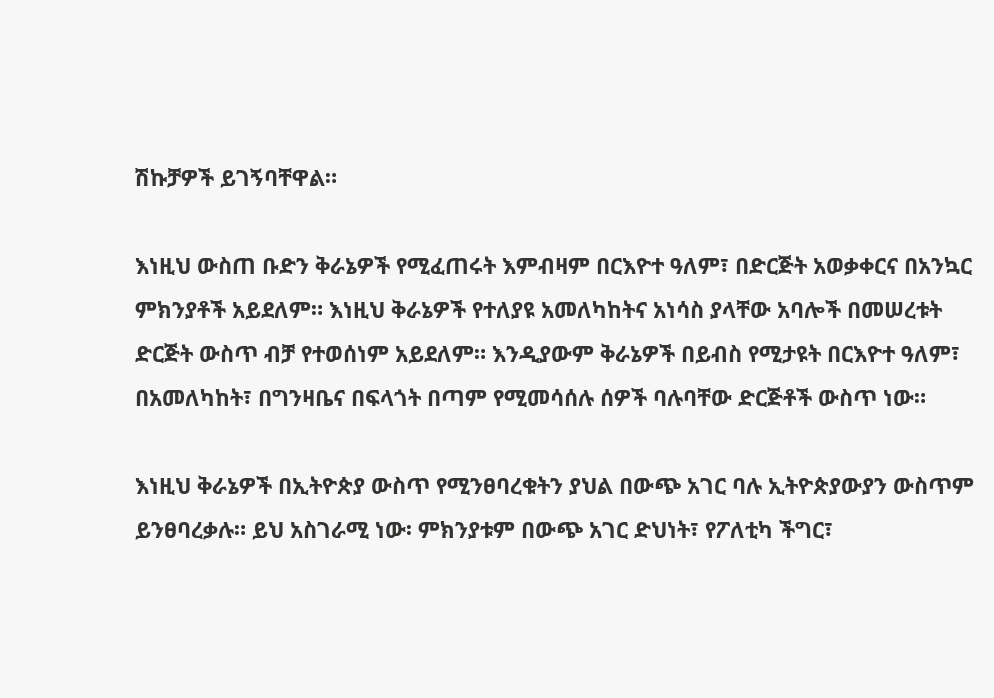ሽኩቻዎች ይገኝባቸዋል።

እነዚህ ውስጠ ቡድን ቅራኔዎች የሚፈጠሩት እምብዛም በርእዮተ ዓለም፣ በድርጅት አወቃቀርና በአንኳር ምክንያቶች አይደለም። እነዚህ ቅራኔዎች የተለያዩ አመለካከትና አነሳስ ያላቸው አባሎች በመሠረቱት ድርጅት ውስጥ ብቻ የተወሰነም አይደለም። እንዲያውም ቅራኔዎች በይብስ የሚታዩት በርእዮተ ዓለም፣ በአመለካከት፣ በግንዛቤና በፍላጎት በጣም የሚመሳሰሉ ሰዎች ባሉባቸው ድርጅቶች ውስጥ ነው።

እነዚህ ቅራኔዎች በኢትዮጵያ ውስጥ የሚንፀባረቁትን ያህል በውጭ አገር ባሉ ኢትዮጵያውያን ውስጥም ይንፀባረቃሉ። ይህ አስገራሚ ነው፡ ምክንያቱም በውጭ አገር ድህነት፣ የፖለቲካ ችግር፣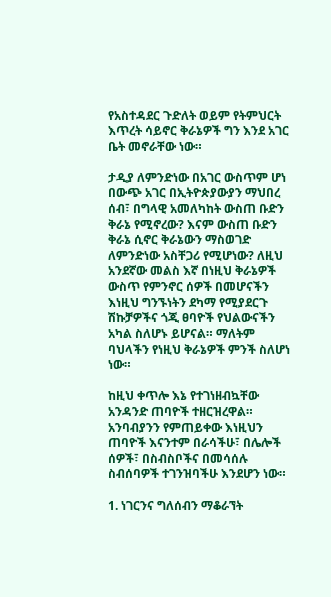የአስተዳደር ጉድለት ወይም የትምህርት እጥረት ሳይኖር ቅራኔዎች ግን እንደ አገር ቤት መኖራቸው ነው።

ታዲያ ለምንድነው በአገር ውስጥም ሆነ በውጭ አገር በኢትዮጵያውያን ማህበረ ሰብ፣ በግላዊ አመለካከት ውስጠ ቡድን ቅራኔ የሚኖረው? እናም ውስጠ ቡድን ቅራኔ ሲኖር ቅራኔውን ማስወገድ ለምንድነው አስቸጋሪ የሚሆነው? ለዚህ አንደኛው መልስ እኛ በነዚህ ቅራኔዎች ውስጥ የምንኖር ሰዎች በመሆናችን እነዚህ ግንኙነትን ደካማ የሚያደርጉ ሽኩቻዎችና ጎጂ ፀባዮች የህልውናችን አካል ስለሆኑ ይሆናል። ማለትም ባህላችን የነዚህ ቅራኔዎች ምንች ስለሆነ ነው።

ከዚህ ቀጥሎ እኔ የተገነዘብኳቸው አንዳንድ ጠባዮች ተዘርዝረዋል። አንባብያንን የምጠይቀው እነዚህን ጠባዮች እናንተም በራሳችሁ፣ በሌሎች ሰዎች፣ በስብስቦችና በመሳሰሉ ስብሰባዎች ተገንዝባችሁ እንደሆን ነው።

1. ነገርንና ግለሰብን ማቆራኘት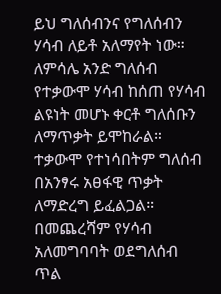ይህ ግለሰብንና የግለሰብን ሃሳብ ለይቶ አለማየት ነው። ለምሳሌ አንድ ግለሰብ የተቃውሞ ሃሳብ ከሰጠ የሃሳብ ልዩነት መሆኑ ቀርቶ ግለሰቡን ለማጥቃት ይሞከራል። ተቃውሞ የተነሳበትም ግለሰብ በአንፃሩ አፀፋዊ ጥቃት ለማድረግ ይፈልጋል። በመጨረሻም የሃሳብ አለመግባባት ወደግለሰብ ጥል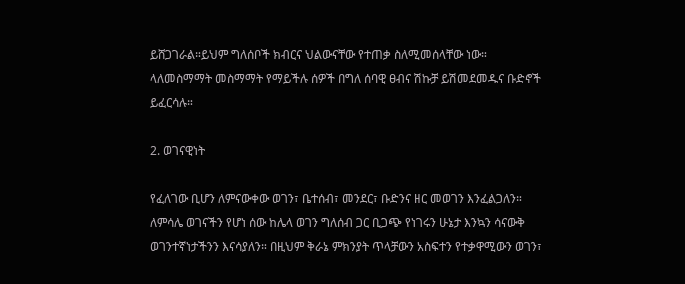ይሸጋገራል።ይህም ግለሰቦች ክብርና ህልውናቸው የተጠቃ ስለሚመሰላቸው ነው። ላለመስማማት መስማማት የማይችሉ ሰዎች በግለ ሰባዊ ፀብና ሽኩቻ ይሽመደመዱና ቡድኖች ይፈርሳሉ።

2. ወገናዊነት

የፈለገው ቢሆን ለምናውቀው ወገን፣ ቤተሰብ፣ መንደር፣ ቡድንና ዘር መወገን እንፈልጋለን። ለምሳሌ ወገናችን የሆነ ሰው ከሌላ ወገን ግለሰብ ጋር ቢጋጭ የነገሩን ሁኔታ እንኳን ሳናውቅ ወገንተኛነታችንን እናሳያለን። በዚህም ቅራኔ ምክንያት ጥላቻውን አስፍተን የተቃዋሚውን ወገን፣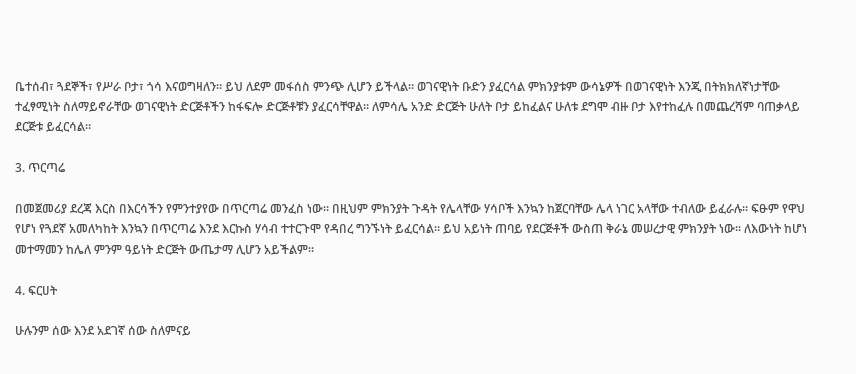ቤተሰብ፣ ጓደኞች፣ የሥራ ቦታ፣ ጎሳ እናወግዛለን። ይህ ለደም መፋሰስ ምንጭ ሊሆን ይችላል። ወገናዊነት ቡድን ያፈርሳል ምክንያቱም ውሳኔዎች በወገናዊነት እንጂ በትክክለኛነታቸው ተፈፃሚነት ስለማይኖራቸው ወገናዊነት ድርጅቶችን ከፋፍሎ ድርጅቶቹን ያፈርሳቸዋል። ለምሳሌ አንድ ድርጅት ሁለት ቦታ ይከፈልና ሁለቱ ደግሞ ብዙ ቦታ እየተከፈሉ በመጨረሻም ባጠቃላይ ደርጅቱ ይፈርሳል።

3. ጥርጣሬ

በመጀመሪያ ደረጃ እርስ በእርሳችን የምንተያየው በጥርጣሬ መንፈስ ነው። በዚህም ምክንያት ጉዳት የሌላቸው ሃሳቦች እንኳን ከጀርባቸው ሌላ ነገር አላቸው ተብለው ይፈራሉ። ፍፁም የዋህ የሆነ የጓደኛ አመለካከት እንኳን በጥርጣሬ እንደ እርኩስ ሃሳብ ተተርጉሞ የዳበረ ግንኙነት ይፈርሳል። ይህ አይነት ጠባይ የደርጅቶች ውስጠ ቅራኔ መሠረታዊ ምክንያት ነው። ለእውነት ከሆነ መተማመን ከሌለ ምንም ዓይነት ድርጅት ውጤታማ ሊሆን አይችልም።

4. ፍርሀት

ሁሉንም ሰው እንደ አደገኛ ሰው ስለምናይ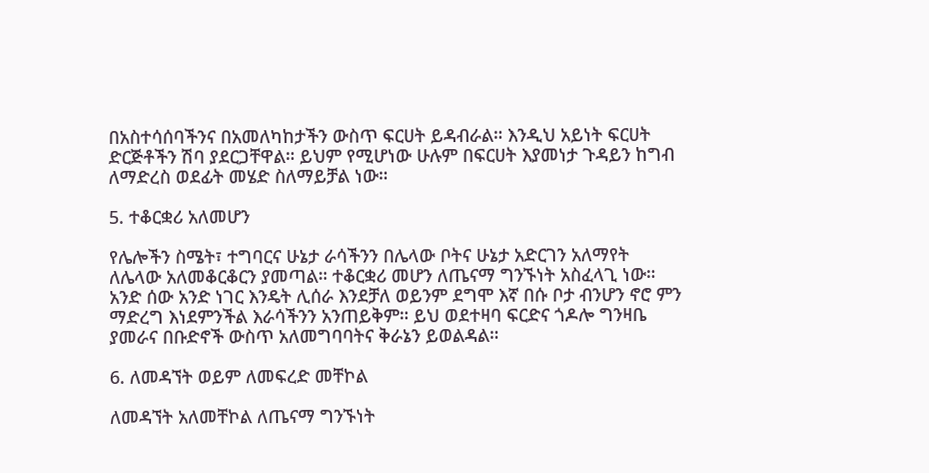በአስተሳሰባችንና በአመለካከታችን ውስጥ ፍርሀት ይዳብራል። እንዲህ አይነት ፍርሀት ድርጅቶችን ሽባ ያደርጋቸዋል። ይህም የሚሆነው ሁሉም በፍርሀት እያመነታ ጉዳይን ከግብ ለማድረስ ወደፊት መሄድ ስለማይቻል ነው።

5. ተቆርቋሪ አለመሆን

የሌሎችን ስሜት፣ ተግባርና ሁኔታ ራሳችንን በሌላው ቦትና ሁኔታ አድርገን አለማየት ለሌላው አለመቆርቆርን ያመጣል። ተቆርቋሪ መሆን ለጤናማ ግንኙነት አስፈላጊ ነው። አንድ ሰው አንድ ነገር እንዴት ሊሰራ እንደቻለ ወይንም ደግሞ እኛ በሱ ቦታ ብንሆን ኖሮ ምን ማድረግ እነደምንችል እራሳችንን አንጠይቅም። ይህ ወደተዛባ ፍርድና ጎዶሎ ግንዛቤ ያመራና በቡድኖች ውስጥ አለመግባባትና ቅራኔን ይወልዳል።

6. ለመዳኘት ወይም ለመፍረድ መቸኮል

ለመዳኘት አለመቸኮል ለጤናማ ግንኙነት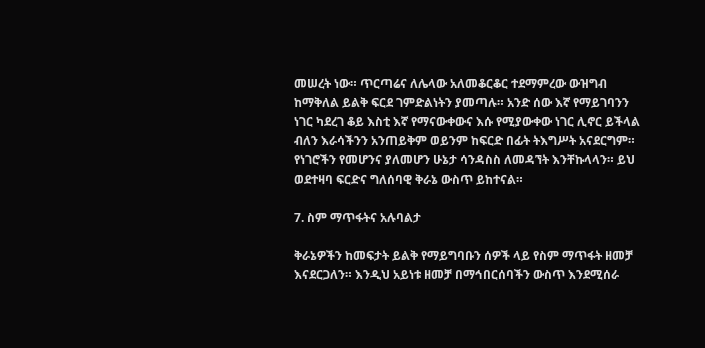መሠረት ነው። ጥርጣሬና ለሌላው አለመቆርቆር ተደማምረው ውዝግብ ከማቅለል ይልቅ ፍርደ ገምድልነትን ያመጣሉ። አንድ ሰው እኛ የማይገባንን ነገር ካደረገ ቆይ እስቲ እኛ የማናውቀውና እሱ የሚያውቀው ነገር ሊኖር ይችላል ብለን እራሳችንን አንጠይቅም ወይንም ከፍርድ በፊት ትእግሥት አናደርግም። የነገሮችን የመሆንና ያለመሆን ሁኔታ ሳንዳስስ ለመዳኘት እንቸኩላላን። ይህ ወደተዛባ ፍርድና ግለሰባዊ ቅራኔ ውስጥ ይከተናል።

7. ስም ማጥፋትና አሉባልታ

ቅራኔዎችን ከመፍታት ይልቅ የማይግባቡን ሰዎች ላይ የስም ማጥፋት ዘመቻ እናደርጋለን። እንዲህ አይነቱ ዘመቻ በማኅበርሰባችን ውስጥ እንደሚሰራ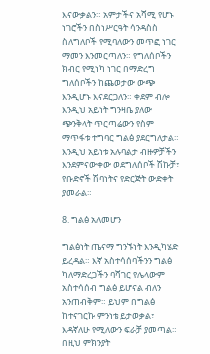እናውቃልን። አምታችና አሻሚ የሆኑ ነገሮችን በስነሥርዓት ሳንዳስስ ስለግለቦች የሚባለውን መጥፎ ነገር ማመን እንመርጣለን። የግለሰቦችን ክብር የሚነካ ነገር በማድረግ ግለሰቦችን ከጨወታው ውጭ እንዲሆኑ እናደርጋለን። ቀደም ብሎ እንዲህ አይነት ግንዛቤ ያለው ጭንቅላት ጥርጣሬውን የስም ማጥፋቱ ተግባር ግልፅ ያደርግለታል። እንዲህ አይነቱ አሉባልታ ብዙዎቻችን እንደምናውቀው ወደግለሰቦች ሽኩቻ፣ የቡድኖች ሽባነትና የድርጅት ውድቀት ያመራል።

8. ግልፅ አለመሆን

ግልፅነት ጤናማ ግንኙነት እንዲካሄድ ይረዳል። እኛ አስተሳሰባችንን ግልፅ ካለማድረጋችን ባሻገር የሌላውም አስተሳሰብ ግልፅ ይሆናል ብለን አንጠብቅም። ይህም በግልፅ ከተናገርኩ ምንነቴ ይታወቃል፣ እዳኛለሁ የሚለውን ፍራቻ ያመጣል። በዚህ ምክንያት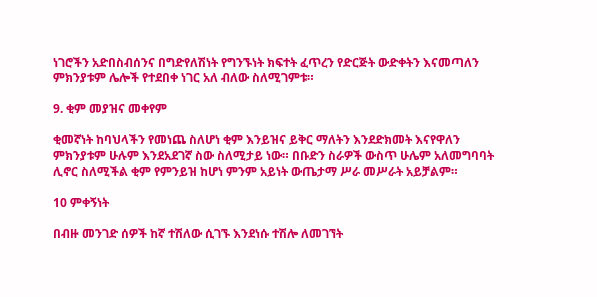ነገሮችን አድበስብሰንና በግድየለሽነት የግንኙነት ክፍተት ፈጥረን የድርጅት ውድቀትን እናመጣለን ምክንያቱም ሌሎች የተደበቀ ነገር አለ ብለው ስለሚገምቱ።

9. ቂም መያዝና መቀየም

ቂመኛነት ከባህላችን የመነጨ ስለሆነ ቂም እንይዝና ይቅር ማለትን እንደድክመት እናየዋለን ምክንያቱም ሁሉም እንደአደገኛ ስው ስለሚታይ ነው። በቡድን ስራዎች ውስጥ ሁሌም አለመግባባት ሊኖር ስለሚችል ቂም የምንይዝ ከሆነ ምንም አይነት ውጤታማ ሥራ መሥራት አይቻልም።

10 ምቀኝነት

በብዙ መንገድ ሰዎች ከኛ ተሽለው ሲገኙ እንደነሱ ተሽሎ ለመገኘት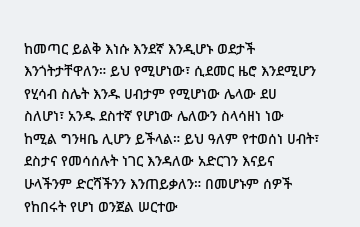ከመጣር ይልቅ እነሱ እንደኛ እንዲሆኑ ወደታች እንጎትታቸዋለን። ይህ የሚሆነው፣ ሲደመር ዜሮ እንደሚሆን የሂሳብ ስሌት እንዱ ሀብታም የሚሆነው ሌላው ደሀ ስለሆነ፣ አንዱ ደስተኛ የሆነው ሌለውን ስላሳዘነ ነው ከሚል ግንዛቤ ሊሆን ይችላል። ይህ ዓለም የተወሰነ ሀብት፣ ደስታና የመሳሰሉት ነገር እንዳለው አድርገን እናይና ሁላችንም ድርሻችንን እንጠይቃለን። በመሆኑም ሰዎች የከበሩት የሆነ ወንጀል ሠርተው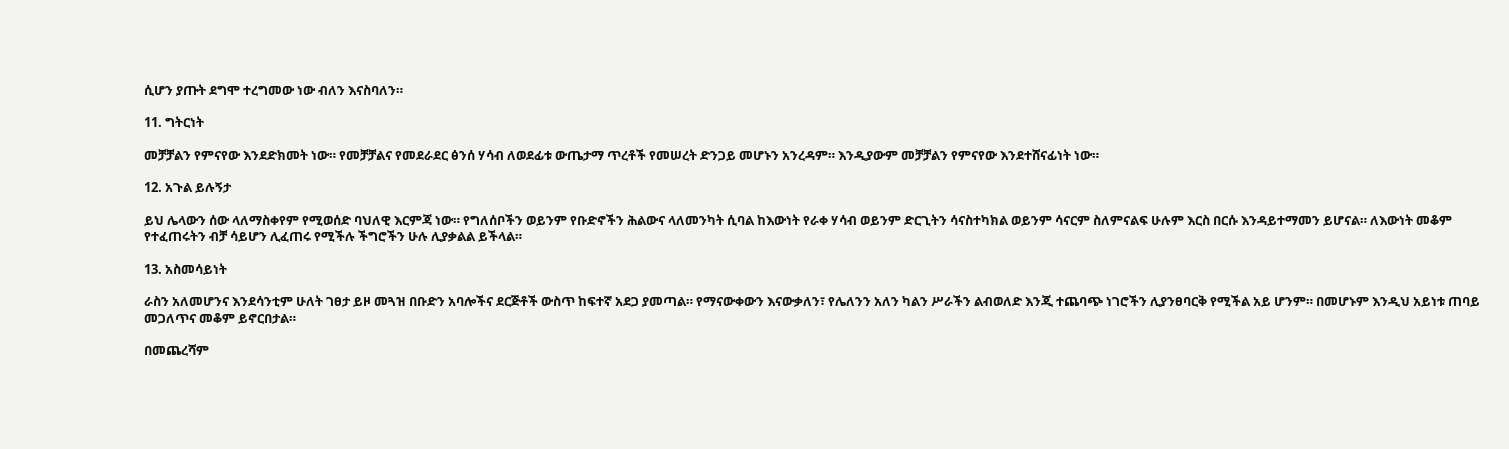ሲሆን ያጡት ደግሞ ተረግመው ነው ብለን እናስባለን።

11. ግትርነት

መቻቻልን የምናየው እንደድክመት ነው። የመቻቻልና የመደራደር ፅንሰ ሃሳብ ለወደፊቱ ውጤታማ ጥረቶች የመሠረት ድንጋይ መሆኑን አንረዳም። እንዲያውም መቻቻልን የምናየው እንደተሸናፊነት ነው።

12. አጉል ይሉኝታ

ይህ ሌላውን ሰው ላለማስቀየም የሚወሰድ ባህለዊ እርምጃ ነው። የግለሰቦችን ወይንም የቡድኖችን ሕልውና ላለመንካት ሲባል ከእውነት የራቀ ሃሳብ ወይንም ድርጊትን ሳናስተካክል ወይንም ሳናርም ስለምናልፍ ሁሉም እርስ በርሱ እንዳይተማመን ይሆናል። ለእውነት መቆም የተፈጠሩትን ብቻ ሳይሆን ሊፈጠሩ የሚችሉ ችግሮችን ሁሉ ሊያቃልል ይችላል።

13. አስመሳይነት

ራስን አለመሆንና እንደሳንቲም ሁለት ገፀታ ይዞ መጓዝ በቡድን አባሎችና ደርጅቶች ውስጥ ከፍተኛ አደጋ ያመጣል። የማናውቀውን እናውቃለን፣ የሌለንን አለን ካልን ሥራችን ልብወለድ እንጂ ተጨባጭ ነገሮችን ሊያንፀባርቅ የሚችል አይ ሆንም። በመሆኑም እንዲህ አይነቱ ጠባይ መጋለጥና መቆም ይኖርበታል።

በመጨረሻም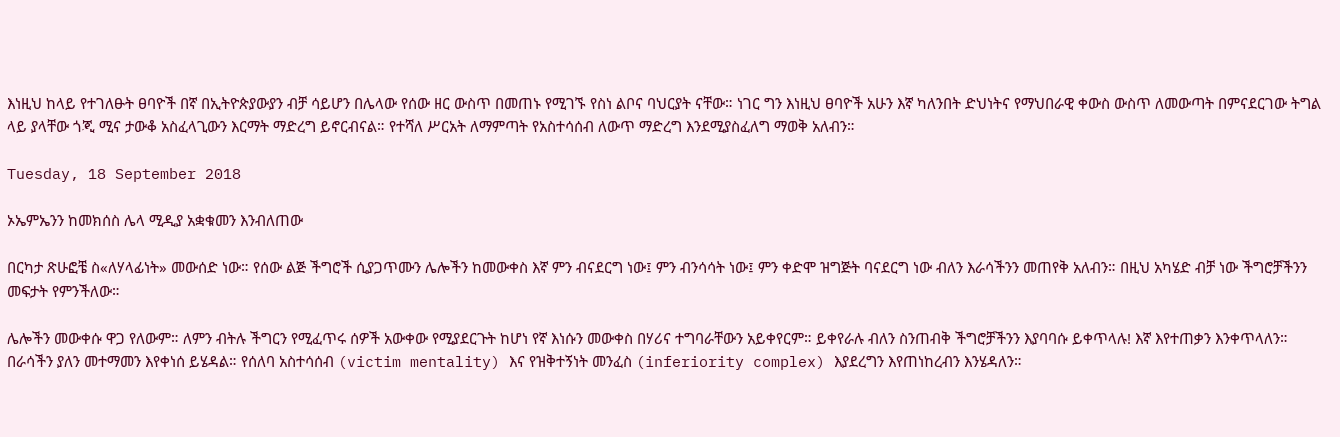እነዚህ ከላይ የተገለፁት ፀባዮች በኛ በኢትዮጵያውያን ብቻ ሳይሆን በሌላው የሰው ዘር ውስጥ በመጠኑ የሚገኙ የስነ ልቦና ባህርያት ናቸው። ነገር ግን እነዚህ ፀባዮች አሁን እኛ ካለንበት ድህነትና የማህበራዊ ቀውስ ውስጥ ለመውጣት በምናደርገው ትግል ላይ ያላቸው ጎጂ ሚና ታውቆ አስፈላጊውን እርማት ማድረግ ይኖርብናል። የተሻለ ሥርአት ለማምጣት የአስተሳሰብ ለውጥ ማድረግ እንደሚያስፈለግ ማወቅ አለብን።

Tuesday, 18 September 2018

ኦኤምኤንን ከመክሰስ ሌላ ሚዲያ አቋቁመን እንብለጠው

በርካታ ጽሁፎቼ ስ«ለሃላፊነት» መውሰድ ነው። የሰው ልጅ ችግሮች ሲያጋጥሙን ሌሎችን ከመውቀስ እኛ ምን ብናደርግ ነው፤ ምን ብንሳሳት ነው፤ ምን ቀድሞ ዝግጅት ባናደርግ ነው ብለን እራሳችንን መጠየቅ አለብን። በዚህ አካሄድ ብቻ ነው ችግሮቻችንን መፍታት የምንችለው።

ሌሎችን መውቀሱ ዋጋ የለውም። ለምን ብትሉ ችግርን የሚፈጥሩ ሰዎች አውቀው የሚያደርጉት ከሆነ የኛ እነሱን መውቀስ በሃሪና ተግባራቸውን አይቀየርም። ይቀየራሉ ብለን ስንጠብቅ ችግሮቻችንን እያባባሱ ይቀጥላሉ! እኛ እየተጠቃን እንቀጥላለን። በራሳችን ያለን መተማመን እየቀነሰ ይሄዳል። የሰለባ አስተሳሰብ (victim mentality) እና የዝቅተኝነት መንፈስ (inferiority complex) እያደረግን እየጠነከረብን እንሄዳለን።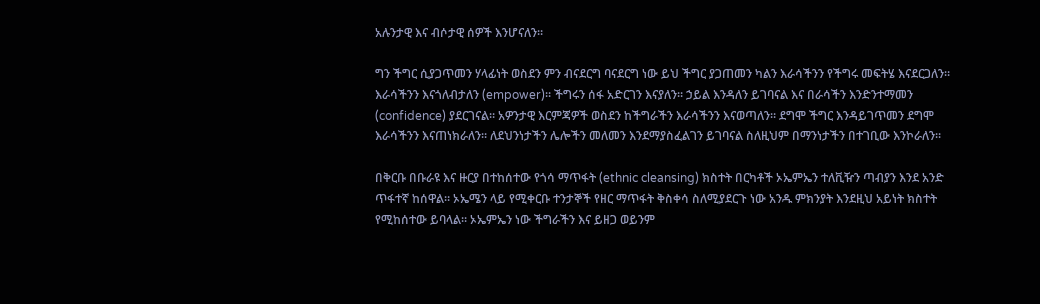አሉንታዊ እና ብሶታዊ ሰዎች እንሆናለን።

ግን ችግር ሲያጋጥመን ሃላፊነት ወስደን ምን ብናደርግ ባናደርግ ነው ይህ ችግር ያጋጠመን ካልን እራሳችንን የችግሩ መፍትሄ እናደርጋለን። እራሳችንን እናጎለብታለን (empower)። ችግሩን ሰፋ አድርገን እናያለን። ኃይል እንዳለን ይገባናል እና በራሳችን እንድንተማመን (confidence) ያደርገናል። አዎንታዊ እርምጃዎች ወስደን ከችግራችን እራሳችንን እናወጣለን። ደግሞ ችግር እንዳይገጥመን ደግሞ እራሳችንን እናጠነክራለን። ለደህንነታችን ሌሎችን መለመን እንደማያስፈልገን ይገባናል ስለዚህም በማንነታችን በተገቢው እንኮራለን።

በቅርቡ በቡራዩ እና ዙርያ በተከሰተው የጎሳ ማጥፋት (ethnic cleansing) ክስተት በርካቶች ኦኤምኤን ተለቪዥን ጣብያን እንደ አንድ ጥፋተኛ ከሰዋል። ኦኤሜን ላይ የሚቀርቡ ተንታኞች የዘር ማጥፋት ቅስቀሳ ስለሚያደርጉ ነው አንዱ ምክንያት እንደዚህ አይነት ክስተት የሚከሰተው ይባላል። ኦኤምኤን ነው ችግራችን እና ይዘጋ ወይንም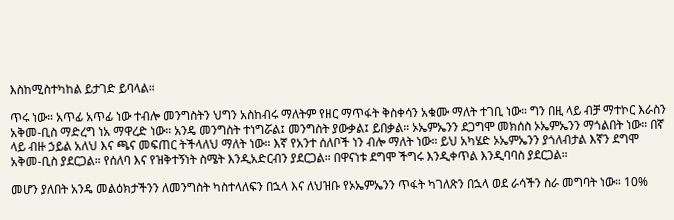እስከሚስተካከል ይታገድ ይባላል።

ጥሩ ነው። አጥፊ አጥፊ ነው ተብሎ መንግስትን ህግን አስከብሩ ማለትም የዘር ማጥፋት ቅስቀሳን አቁሙ ማለት ተገቢ ነው። ግን በዚ ላይ ብቻ ማተኮር እራስን አቅመ-ቢስ ማድረግ ነአ ማዋረድ ነው። አንዴ መንግስት ተነግሯል፤ መንግስት ያውቃል፤ ይበቃል። ኦኤምኤንን ደጋግሞ መክሰስ ኦኤምኤንን ማጎልበት ነው። በኛ ላይ ብዙ ኃይል አለህ እና ጫና መፍጠር ትችላለህ ማለት ነው። እኛ የአንተ ሰለቦች ነን ብሎ ማለት ነው። ይህ አካሄድ ኦኤምኤንን ያጎለብታል እኛን ደግሞ አቅመ-ቢስ ያደርጋል። የሰለባ እና የዝቅተኝነት ስሜት እንዲአድርብን ያደርጋል። በዋናነቱ ደግሞ ችግሩ እንዲቀጥል እንዲባባስ ያደርጋል።

መሆን ያለበት አንዴ መልዕክታችንን ለመንግስት ካስተላለፍን በኋላ እና ለህዝቡ የኦኤምኤንን ጥፋት ካገለጽን በኋላ ወደ ራሳችን ስራ መግባት ነው። 10%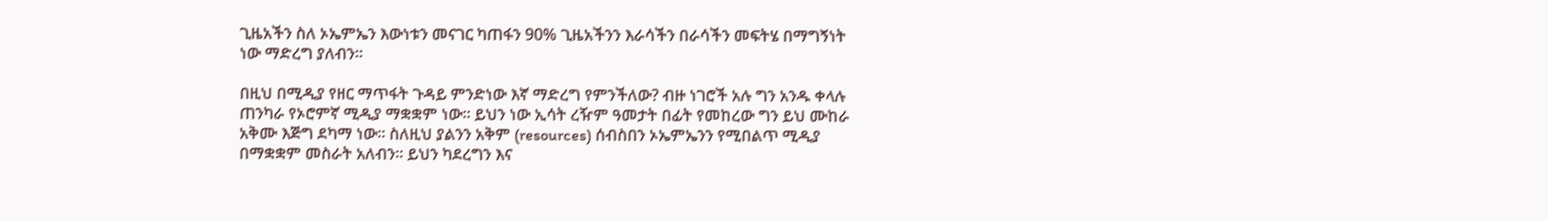ጊዜአችን ስለ ኦኤምኤን እውነቱን መናገር ካጠፋን 90% ጊዜአችንን እራሳችን በራሳችን መፍትሄ በማግኝነት ነው ማድረግ ያለብን።

በዚህ በሚዲያ የዘር ማጥፋት ጉዳይ ምንድነው እኛ ማድረግ የምንችለው? ብዙ ነገሮች አሉ ግን አንዱ ቀላሉ ጠንካራ የኦሮምኛ ሚዲያ ማቋቋም ነው። ይህን ነው ኢሳት ረዥም ዓመታት በፊት የመከረው ግን ይህ ሙከራ አቅሙ እጅግ ደካማ ነው። ስለዚህ ያልንን አቅም (resources) ሰብስበን ኦኤምኤንን የሚበልጥ ሚዲያ በማቋቋም መስራት አለብን። ይህን ካደረግን እና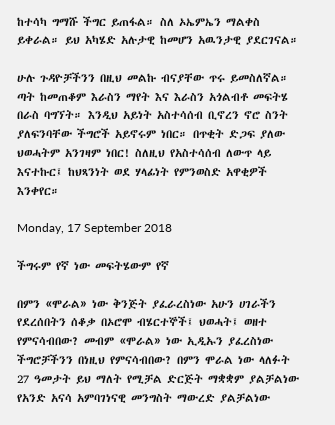ከተሳካ ግማሹ ችግር ይጠፋል። ስለ ኦኤምኤን ማልቀስ ይቀራል። ይህ አካሄድ አሉታዊ ከመሆን አዉንታዊ ያደርገናል።

ሁሉ ጉዳዮቻችንን በዚህ መልኩ ብናያቸው ጥሩ ይመስለኛል። ጣት ከመጠቆም እራስን ማየት እና እራስን አጎልብቶ መፍትሄ በራስ ባግኘት። እንዲህ አይነት አስተሳሰብ ቢኖረን ኖሮ ስንት ያለፍንባቸው ችግሮች አይኖሩም ነበር። በጥቂት ድጋፍ ያለው ህወሓትም አንገዛም ነበር! ስለዚህ የአስተሳሰብ ለውጥ ላይ እናተኩር፤ ከህጻንነት ወደ ሃላፊነት የምንወስድ አዋቂዎች እንቀየር።

Monday, 17 September 2018

ችግሩም የኛ ነው መፍትሄውም የኛ

በምን «ሞራል» ነው ቅንጅት ያፈራረስነው አሁን ሀገራችን የደረሰበትን ሰቆቃ በኦሮሞ ብሄርተኞች፤ ህወሓት፤ ወዘተ የምናሳብበው? መብም «ሞራል» ነው ኢዲኡን ያፈረስነው ችግሮቻችንን በነዚህ የምናሳብበው? በምን ሞራል ነው ላለፉት 27 ዓመታት ይህ ማለት የሚቻል ድርጅት ማቋቋም ያልቻልነው የአንድ አናሳ አምባገነናዊ መንግስት ማውረድ ያልቻልነው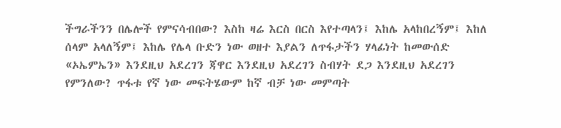ችግራችንን በሌሎች የምናሳብበው? እስከ ዛሬ እርስ በርስ እየተጣላን፤ እከሌ አላከበረኝም፤ እከለ ሰላም አላለኝም፤ እከሌ የሌላ ቡድን ነው ወዘተ እያልን ለጥፋታችን ሃላፊነት ከመውሰድ «ኦኤምኤን» እንደዚህ አደረገን ጃዋር እንደዚህ አደረገን ስብሃት ደጋ እንደዚህ አደረገን የምንለው? ጥፋቱ የኛ ነው መፍትሄውም ከኛ ብቻ ነው መምጣት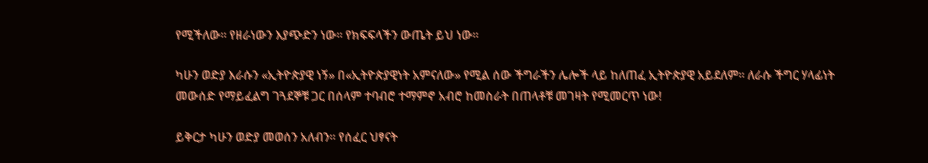የሚችለው። የዘራነውን እያጭድን ነው። የክፍፍላችን ውጤት ይህ ነው።

ካሁን ወድያ እራሱን «ኢትዮጵያዊ ነኝ» በ«ኢትዮጵያዊነት አምናለው» የሚል ሰው ችግራችን ሌሎች ላይ ከለጠፈ ኢትዮጵያዊ አይደለም። ለራሱ ችግር ሃላፊነት መውሰድ የማይፈልግ ገጓደኞቹ ጋር በሰላም ተባብሮ ተማምኖ አብሮ ከመስራት በጠላቶቹ መገዛት የሚመርጥ ነው!

ይቅርታ ካሁን ወድያ መወሰን አለብን። የሰፈር ህፃናት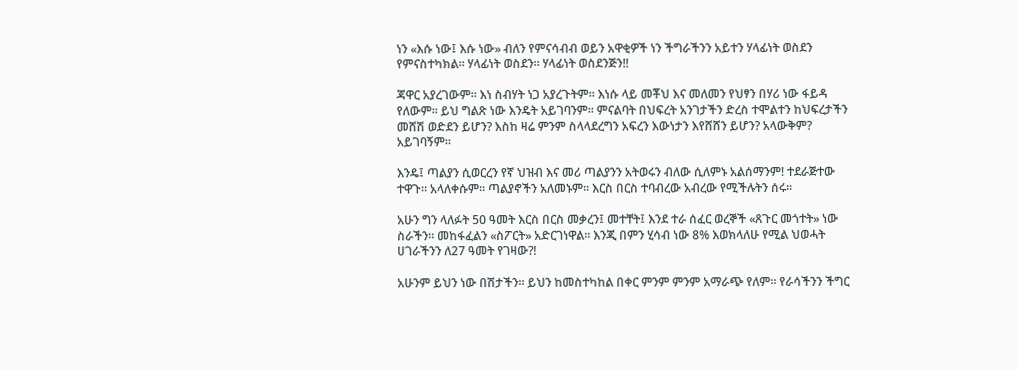ነን «እሱ ነው፤ እሱ ነው» ብለን የምናሳብብ ወይን አዋቂዎች ነን ችግራችንን አይተን ሃላፊነት ወስደን የምናስተካክል። ሃላፊነት ወስደን። ሃላፊነት ወስደንጅን!!

ጃዋር አያረገውም። እነ ስብሃት ነጋ አያረጉትም። እነሱ ላይ መቾህ እና መለመን የህፃን በሃሪ ነው ፋይዳ የለውም። ይህ ግልጽ ነው እንዴት አይገባንም። ምናልባት በህፍረት አንገታችን ድረስ ተሞልተን ከህፍረታችን መሸሽ ወድደን ይሆን? እስከ ዛሬ ምንም ስላላደረግን አፍረን እውነታን እየሸሸን ይሆን? አላውቅም? አይገባኝም።

እንዴ፤ ጣልያን ሲወርረን የኛ ህዝብ እና መሪ ጣልያንን አትወሩን ብለው ሲለምኑ አልሰማንም! ተደራጅተው ተዋጉ። አላለቀሱም። ጣልያኖችን አለመኑም። እርስ በርስ ተባብረው አብረው የሚችሉትን ሰሩ።

አሁን ግን ላለፉት 50 ዓመት እርስ በርስ መቃረን፤ መተቸት፤ እንደ ተራ ሰፈር ወረኞች «ጸጉር መጎተት» ነው ስራችን። መከፋፈልን «ስፖርት» አድርገነዋል። እንጂ በምን ሂሳብ ነው 8% እወክላለሁ የሚል ህወሓት ሀገራችንን ለ27 ዓመት የገዛው?!

አሁንም ይህን ነው በሽታችን። ይህን ከመስተካከል በቀር ምንም ምንም አማራጭ የለም። የራሳችንን ችግር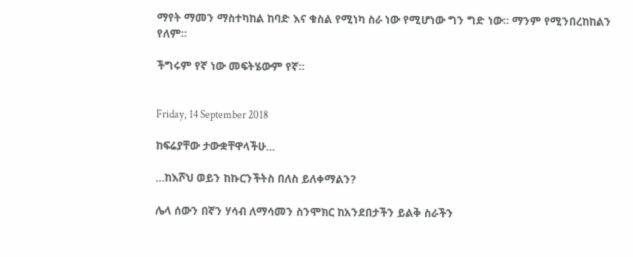ማየት ማመን ማስተካከል ከባድ እና ቁስል የሚነካ ስራ ነው የሚሆነው ግን ግድ ነው። ማንም የሚንበረከከልን የለም።

ችግሩም የኛ ነው መፍትሄውም የኛ።


Friday, 14 September 2018

ከፍሬያቸው ታውቋቸዋላችሁ…

…ከእሾህ ወይን ከኩርንችትስ በለስ ይለቀማልን?

ሌላ ሰውን በኛን ሃሳብ ለማሳመን ስንሞክር ከአንደበታችን ይልቅ ስራችን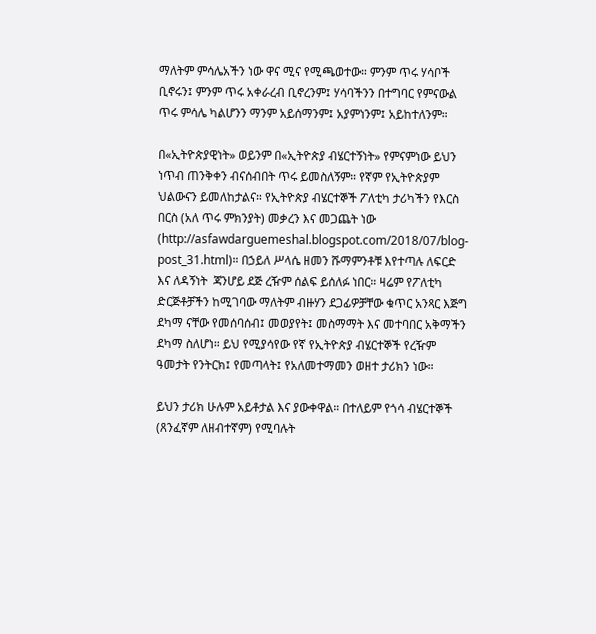ማለትም ምሳሌአችን ነው ዋና ሚና የሚጫወተው። ምንም ጥሩ ሃሳቦች ቢኖሩን፤ ምንም ጥሩ አቀራረብ ቢኖረንም፤ ሃሳባችንን በተግባር የምናውል ጥሩ ምሳሌ ካልሆንን ማንም አይሰማንም፤ አያምነንም፤ አይከተለንም።

በ«ኢትዮጵያዊነት» ወይንም በ«ኢትዮጵያ ብሄርተኝነት» የምናምነው ይህን ነጥብ ጠንቅቀን ብናሰብበት ጥሩ ይመስለኝም። የኛም የኢትዮጵያም ህልውናን ይመለከታልና። የኢትዮጵያ ብሄርተኞች ፖለቲካ ታሪካችን የእርስ በርስ (አለ ጥሩ ምክንያት) መቃረን እና መጋጨት ነው (http://asfawdarguemeshal.blogspot.com/2018/07/blog-post_31.html)። በኃይለ ሥላሴ ዘመን ሹማምንቶቹ እየተጣሉ ለፍርድ እና ለዳኝነት  ጃንሆይ ደጅ ረዥም ሰልፍ ይሰለፉ ነበር። ዛሬም የፖለቲካ ድርጅቶቻችን ከሚገባው ማለትም ብዙሃን ደጋፊዎቻቸው ቁጥር አንጻር እጅግ ደካማ ናቸው የመሰባሰብ፤ መወያየት፤ መስማማት እና መተባበር አቅማችን ደካማ ስለሆነ። ይህ የሚያሳየው የኛ የኢትዮጵያ ብሄርተኞች የረዥም ዓመታት የንትርክ፤ የመጣላት፤ የአለመተማመን ወዘተ ታሪክን ነው።

ይህን ታሪክ ሁሉም አይቶታል እና ያውቀዋል። በተለይም የጎሳ ብሄርተኞች (ጸንፈኛም ለዘብተኛም) የሚባሉት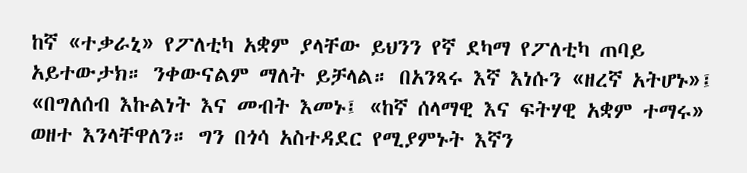ከኛ «ተቃራኒ» የፖለቲካ አቋም ያላቸው ይህንን የኛ ደካማ የፖለቲካ ጠባይ አይተውታክ። ንቀውናልም ማለት ይቻላል። በአንጻሩ እኛ እነሱን «ዘረኛ አትሆኑ»፤ «በግለሰብ እኩልነት እና መብት እመኑ፤ «ከኛ ሰላማዊ እና ፍትሃዊ አቋም ተማሩ» ወዘተ እንላቸዋለን። ግን በጎሳ አስተዳደር የሚያምኑት እኛን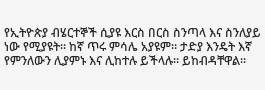የኢትዮጵያ ብሄርተኞች ሲያዩ እርስ በርስ ስንጣላ እና ስንለያይ ነው የሚያዩት። ከኛ ጥሩ ምሳሌ አያዩም። ታድያ እንዴት እኛ የምንለውን ሊያምኑ እና ሊከተሉ ይችላሉ። ይከብዳቸዋል።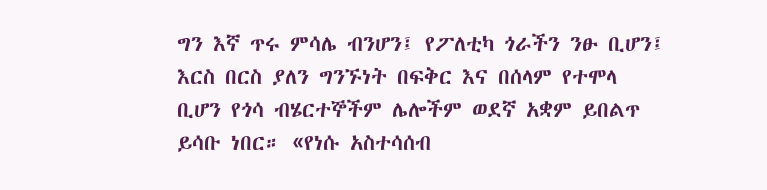ግን እኛ ጥሩ ምሳሌ ብንሆን፤ የፖለቲካ ጎራችን ንፁ ቢሆን፤ እርስ በርስ ያለን ግንኙነት በፍቅር እና በሰላም የተሞላ ቢሆን የጎሳ ብሄርተኞችም ሌሎችም ወደኛ አቋም ይበልጥ ይሳቡ ነበር። «የነሱ አስተሳሰብ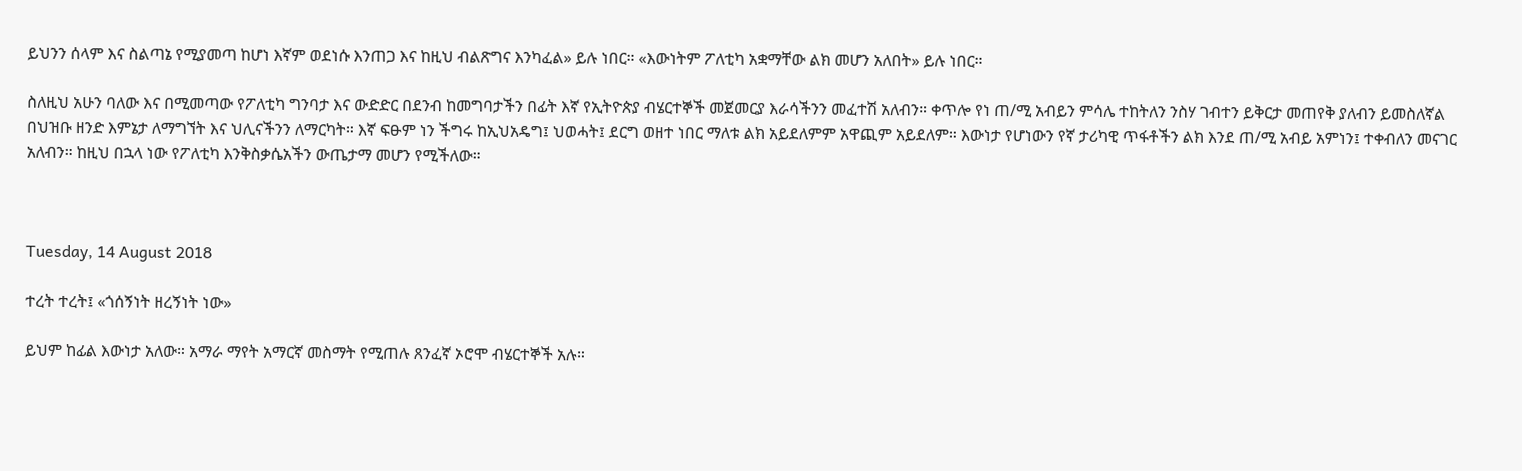ይህንን ሰላም እና ስልጣኔ የሚያመጣ ከሆነ እኛም ወደነሱ እንጠጋ እና ከዚህ ብልጽግና እንካፈል» ይሉ ነበር። «እውነትም ፖለቲካ አቋማቸው ልክ መሆን አለበት» ይሉ ነበር።

ስለዚህ አሁን ባለው እና በሚመጣው የፖለቲካ ግንባታ እና ውድድር በደንብ ከመግባታችን በፊት እኛ የኢትዮጵያ ብሄርተኞች መጀመርያ እራሳችንን መፈተሽ አለብን። ቀጥሎ የነ ጠ/ሚ አብይን ምሳሌ ተከትለን ንስሃ ገብተን ይቅርታ መጠየቅ ያለብን ይመስለኛል በህዝቡ ዘንድ እምኔታ ለማግኘት እና ህሊናችንን ለማርካት። እኛ ፍፁም ነን ችግሩ ከኢህአዴግ፤ ህወሓት፤ ደርግ ወዘተ ነበር ማለቱ ልክ አይደለምም አዋጪም አይደለም። እውነታ የሆነውን የኛ ታሪካዊ ጥፋቶችን ልክ እንደ ጠ/ሚ አብይ አምነን፤ ተቀብለን መናገር አለብን። ከዚህ በኋላ ነው የፖለቲካ እንቅስቃሴአችን ውጤታማ መሆን የሚችለው።



Tuesday, 14 August 2018

ተረት ተረት፤ «ጎሰኝነት ዘረኝነት ነው»

ይህም ከፊል እውነታ አለው። አማራ ማየት አማርኛ መስማት የሚጠሉ ጸንፈኛ ኦሮሞ ብሄርተኞች አሉ።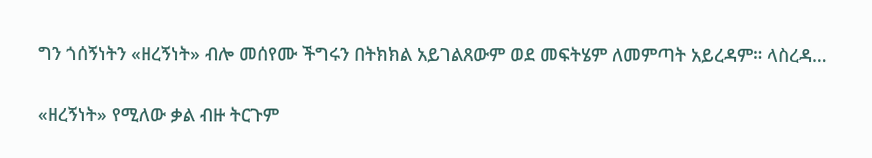ግን ጎሰኝነትን «ዘረኝነት» ብሎ መሰየሙ ችግሩን በትክክል አይገልጸውም ወደ መፍትሄም ለመምጣት አይረዳም። ላስረዳ…

«ዘረኝነት» የሚለው ቃል ብዙ ትርጉም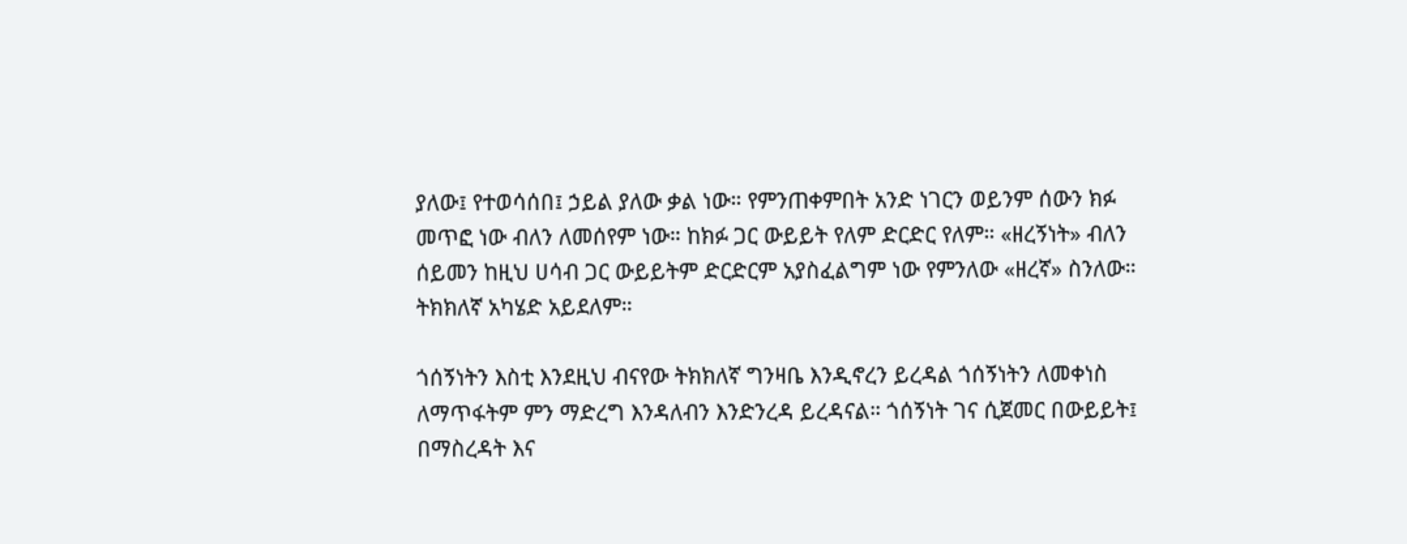ያለው፤ የተወሳሰበ፤ ኃይል ያለው ቃል ነው። የምንጠቀምበት አንድ ነገርን ወይንም ሰውን ክፉ መጥፎ ነው ብለን ለመሰየም ነው። ከክፉ ጋር ውይይት የለም ድርድር የለም። «ዘረኝነት» ብለን ሰይመን ከዚህ ሀሳብ ጋር ውይይትም ድርድርም አያስፈልግም ነው የምንለው «ዘረኛ» ስንለው። ትክክለኛ አካሄድ አይደለም።

ጎሰኝነትን እስቲ እንደዚህ ብናየው ትክክለኛ ግንዛቤ እንዲኖረን ይረዳል ጎሰኝነትን ለመቀነስ ለማጥፋትም ምን ማድረግ እንዳለብን እንድንረዳ ይረዳናል። ጎሰኝነት ገና ሲጀመር በውይይት፤ በማስረዳት እና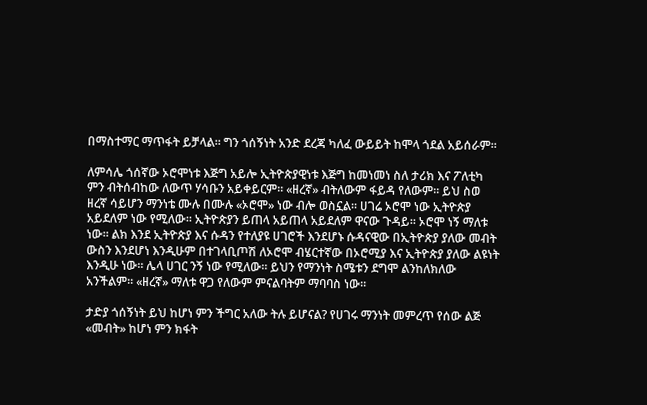በማስተማር ማጥፋት ይቻላል። ግን ጎሰኝነት አንድ ደረጃ ካለፈ ውይይት ከሞላ ጎደል አይሰራም።

ለምሳሌ ጎሰኛው ኦሮሞነቱ እጅግ አይሎ ኢትዮጵያዊነቱ እጅግ ከመነመነ ስለ ታሪክ እና ፖለቲካ ምን ብትሰብከው ለውጥ ሃሳቡን አይቀይርም። «ዘረኛ» ብትለውም ፋይዳ የለውም። ይህ ስወ ዘረኛ ሳይሆን ማንነቴ ሙሉ በሙሉ «ኦሮሞ» ነው ብሎ ወስኗል። ሀገሬ ኦሮሞ ነው ኢትዮጵያ አይደለም ነው የሚለው። ኢትዮጵያን ይጠላ አይጠላ አይደለም ዋናው ጉዳይ። ኦሮሞ ነኝ ማለቱ ነው። ልክ እንደ ኢትዮጵያ እና ሱዳን የተለያዩ ሀገሮች እንደሆኑ ሱዳናዊው በኢትዮጵያ ያለው መብት ውስን እንደሆነ እንዲሁም በተገላቢጦሽ ለኦሮሞ ብሄርተኛው በኦሮሚያ እና ኢትዮጵያ ያለው ልዩነት እንዲሁ ነው። ሌላ ሀገር ንኝ ነው የሚለው። ይህን የማንነት ስሜቱን ደግሞ ልንከለክለው አንችልም። «ዘረኛ» ማለቱ ዋጋ የለውም ምናልባትም ማባባስ ነው።

ታድያ ጎሰኝነት ይህ ከሆነ ምን ችግር አለው ትሉ ይሆናል? የሀገሩ ማንነት መምረጥ የሰው ልጅ «መብት» ከሆነ ምን ክፋት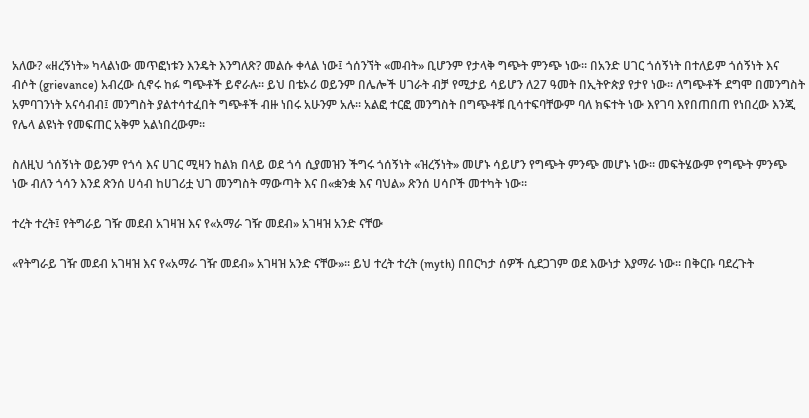አለው? «ዘረኝነት» ካላልነው መጥፎነቱን እንዴት እንግለጽ? መልሱ ቀላል ነው፤ ጎሰንኘት «መብት» ቢሆንም የታላቅ ግጭት ምንጭ ነው። በአንድ ሀገር ጎሰኝነት በተለይም ጎሰኝነት እና ብሶት (grievance) አብረው ሲኖሩ ከፉ ግጭቶች ይኖራሉ። ይህ በቴኦሪ ወይንም በሌሎች ሀገራት ብቻ የሚታይ ሳይሆን ለ27 ዓመት በኢትዮጵያ የታየ ነው። ለግጭቶች ደግሞ በመንግስት አምባገንነት አናሳብብ፤ መንግስት ያልተሳተፈበት ግጭቶች ብዙ ነበሩ አሁንም አሉ። አልፎ ተርፎ መንግስት በግጭቶቹ ቢሳተፍባቸውም ባለ ክፍተት ነው እየገባ እየበጠበጠ የነበረው እንጂ የሌላ ልዩነት የመፍጠር አቅም አልነበረውም።

ስለዚህ ጎሰኝነት ወይንም የጎሳ እና ሀገር ሚዛን ከልክ በላይ ወደ ጎሳ ሲያመዝን ችግሩ ጎሰኝነት «ዝረኝነት» መሆኑ ሳይሆን የግጭት ምንጭ መሆኑ ነው። መፍትሄውም የግጭት ምንጭ ነው ብለን ጎሳን እንደ ጽንሰ ሀሳብ ከሀገሪቷ ህገ መንግስት ማውጣት እና በ«ቋንቋ እና ባህል» ጽንሰ ሀሳቦች መተካት ነው።

ተረት ተረት፤ የትግራይ ገዥ መደብ አገዛዝ እና የ«አማራ ገዥ መደብ» አገዛዝ አንድ ናቸው

«የትግራይ ገዥ መደብ አገዛዝ እና የ«አማራ ገዥ መደብ» አገዛዝ አንድ ናቸው»። ይህ ተረት ተረት (myth) በበርካታ ሰዎች ሲደጋገም ወደ እውነታ እያማራ ነው። በቅርቡ ባደረጉት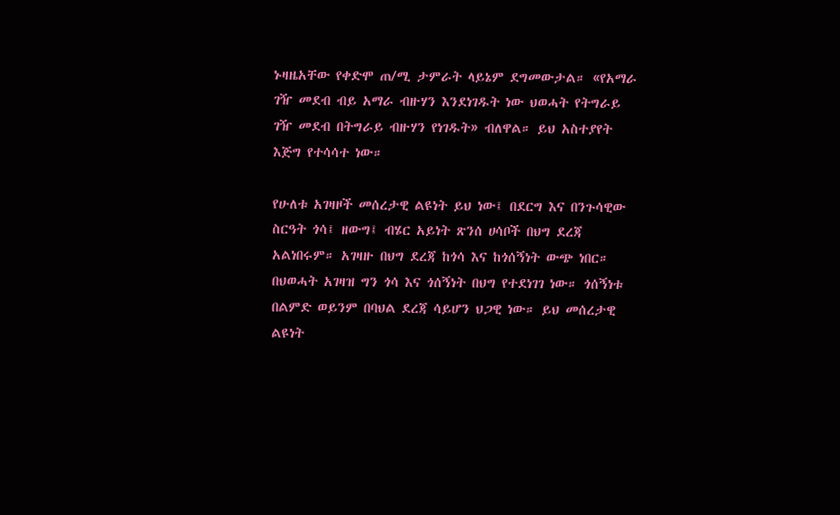ኑዛዜአቸው የቀድሞ ጠ/ሚ ታምራት ላይኔም ደግመውታል። «የአማራ ገዥ መደብ ብይ አማራ ብዙሃን እንደነገዱት ነው ህወሓት የትግራይ ገዥ መደብ በትግራይ ብዙሃን የነገዱት» ብለዋል። ይህ አስተያየት እጅግ የተሳሳተ ነው።

የሁለቱ አገዛዞች መሰረታዊ ልዩነት ይህ ነው፤ በደርግ እና በንጉሳዊው ስርዓት ጎሳ፤ ዘውግ፤ ብሄር አይነት ጽንሰ ሀሳቦች በህግ ደረጃ አልነበሩም። አገዛዙ በህግ ደረጃ ከጎሳ እና ከጎሰኝነት ውጭ ነበር። በህወሓት አገዛዝ ግን ጎሳ እና ጎሰኝነት በህግ የተደነገገ ነው። ጎሰኝነቱ በልምድ ወይንም በባህል ደረጃ ሳይሆን ህጋዊ ነው። ይህ መሰረታዊ ልዩነት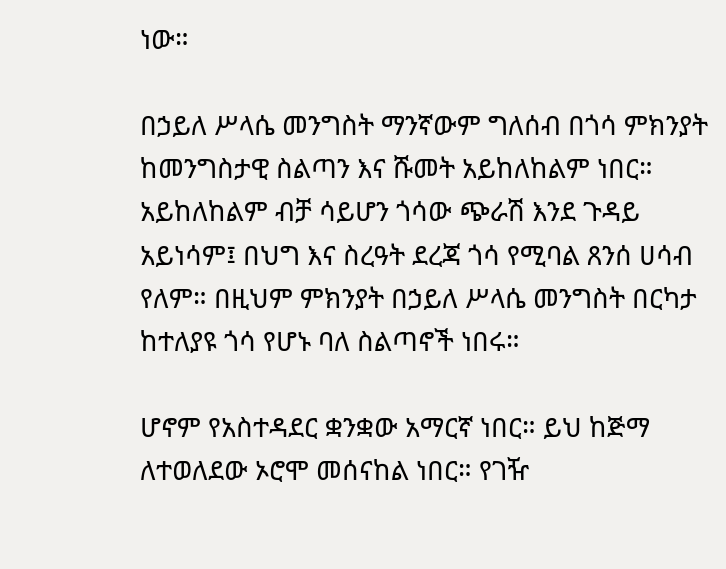ነው።

በኃይለ ሥላሴ መንግስት ማንኛውም ግለሰብ በጎሳ ምክንያት ከመንግስታዊ ስልጣን እና ሹመት አይከለከልም ነበር። አይከለከልም ብቻ ሳይሆን ጎሳው ጭራሽ እንደ ጉዳይ አይነሳም፤ በህግ እና ስረዓት ደረጃ ጎሳ የሚባል ጸንሰ ሀሳብ የለም። በዚህም ምክንያት በኃይለ ሥላሴ መንግስት በርካታ ከተለያዩ ጎሳ የሆኑ ባለ ስልጣኖች ነበሩ።

ሆኖም የአስተዳደር ቋንቋው አማርኛ ነበር። ይህ ከጅማ ለተወለደው ኦሮሞ መሰናከል ነበር። የገዥ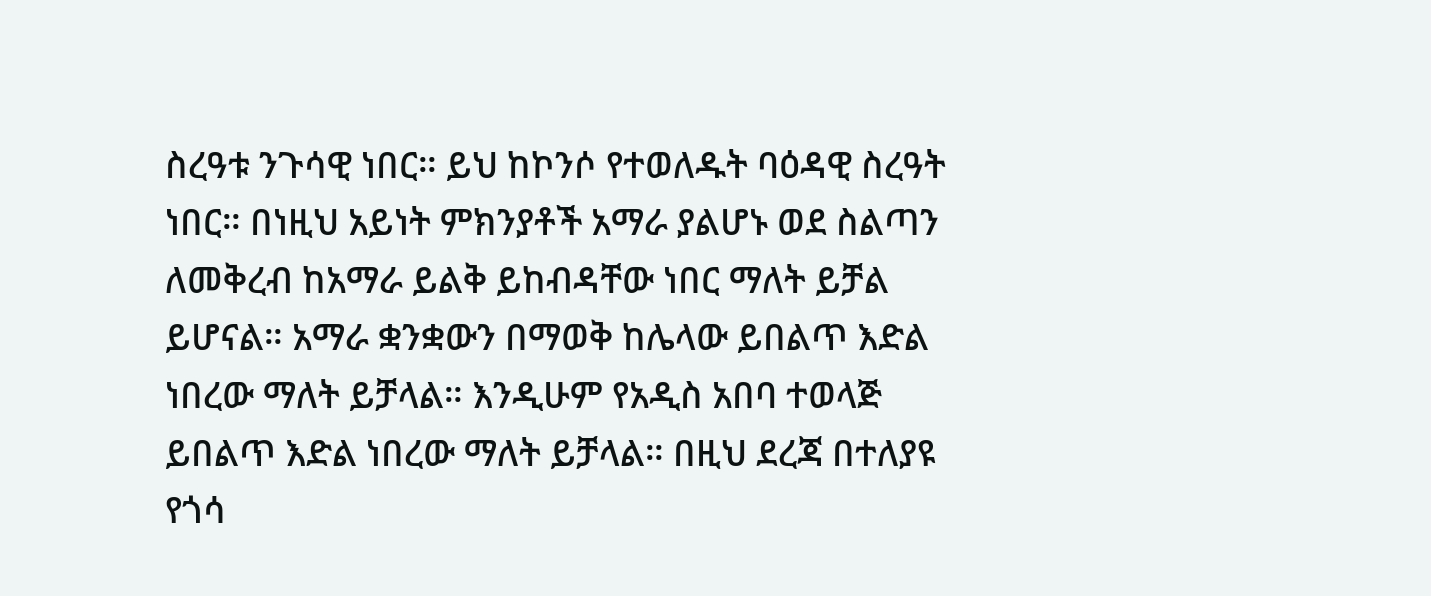ስረዓቱ ንጉሳዊ ነበር። ይህ ከኮንሶ የተወለዱት ባዕዳዊ ስረዓት ነበር። በነዚህ አይነት ምክንያቶች አማራ ያልሆኑ ወደ ስልጣን ለመቅረብ ከአማራ ይልቅ ይከብዳቸው ነበር ማለት ይቻል ይሆናል። አማራ ቋንቋውን በማወቅ ከሌላው ይበልጥ እድል ነበረው ማለት ይቻላል። እንዲሁም የአዲስ አበባ ተወላጅ ይበልጥ እድል ነበረው ማለት ይቻላል። በዚህ ደረጃ በተለያዩ የጎሳ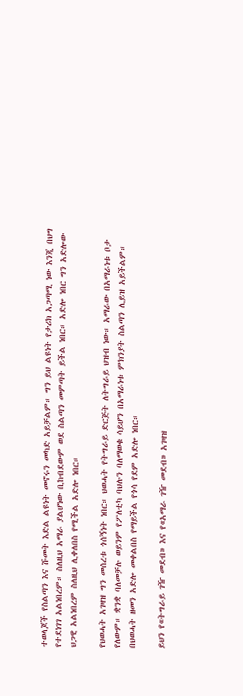ተወላጆች የስልጣን እና ሹመት እድል ልዩነት መኖሩን መካድ አይቻልም። ግን ይህ ልዩነት የታሪክ አጋጣሚ ነው እንጂ በህግ የተደነገገ አልነበረም። ስለዚህ አማራ ያልሆነው ቢከብደውም ወደ ስልጣን መምጣት ይችል ነበር። አድሎ ነበር ግን አድሎው ህጋዊ አልነበረም ስለዚህ ሊቀለበስ የሚችል አድሎ ነበር።

የህወሓት አገዛዝ ግን መሰረቱ ጎሰኝነት ነበር። ህወሓት የትግራይ ድርጅት ለትግራይ ህዝብ ነው። አማራው በአማራነቱ ቦታ የለውም። ቋንቋ ባለመቻሉ ወይንም የፖለቲካ ባህሉን ባለማወቁ ሳይሆን በአማራነቱ ምክንያት ስልጣን ሊይዝ አይችልም። በህወሓት ዘመን አድሎ መቀልበስ የማይችል የጎሳ የደም አድሎ ነበር።

ይህን የ«ትግራይ ገዥ መደብ» እና የ«አማራ ገዥ መደብ» አገዛዝ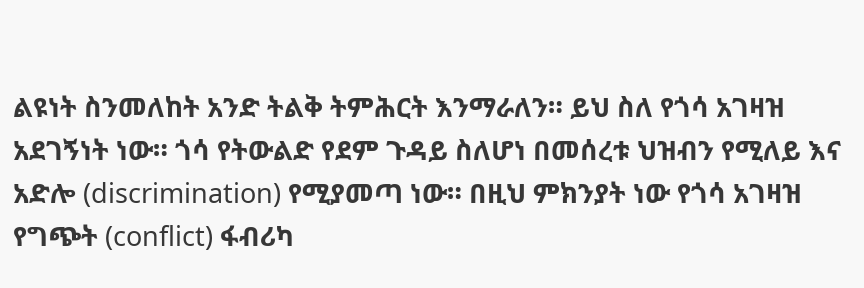ልዩነት ስንመለከት አንድ ትልቅ ትምሕርት እንማራለን። ይህ ስለ የጎሳ አገዛዝ አደገኝነት ነው። ጎሳ የትውልድ የደም ጉዳይ ስለሆነ በመሰረቱ ህዝብን የሚለይ እና አድሎ (discrimination) የሚያመጣ ነው። በዚህ ምክንያት ነው የጎሳ አገዛዝ የግጭት (conflict) ፋብሪካ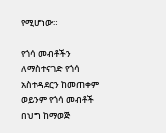የሚሆነው።

የጎሳ መብቶችን ለማስተናገድ የጎሳ አስተዳደርን ከመጠቀም ወይንም የጎሳ መብቶች በህግ ከማወጅ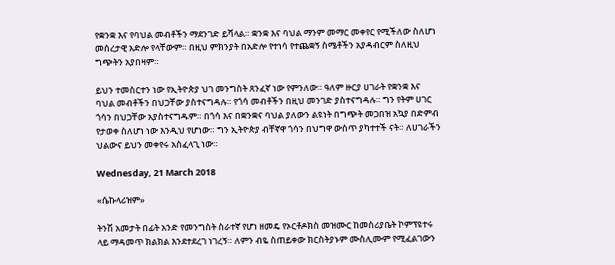የቋንቋ እና የባህል መብቶችን ማደንገድ ይሻላል። ቋንቋ እና ባህል ማንም መማር መቀየር የሚችለው ስለሆነ መሰረታዊ አድሎ የላቸውም። በዚህ ምክንያት በአድሎ የተነሳ የተጨቋኝ ስሜቶችን አያዳብርም ስለዚህ ግጭትን አያበዛም።

ይህን ተመስርተን ነው የኢትዮጵያ ህገ መንግስት ጸንፈኛ ነው የምንለው። ዓለም ዙርያ ሀገራት የቋንቋ እና ባህል መብቶችን በህጋቸው ያስተናግዳሉ። የጎሳ መብቶችን በዚህ መንገድ ያስተናግዳሉ። ግን የትም ሀገር ጎሳን በህጋቸው አያስተናግዱም። በጎሳ እና በቋንቋና ባህል ያለውን ልዩነት በግጭት መጋበዝ አኳያ በድምብ የታወቀ ስለሆነ ነው እንዲህ የሆነው። ግን ኢትዮጵያ ብቸኛዋ ጎሳን በህግዋ ውስጥ ያካተተች ናት። ለሀገራችን ህልውና ይህን መቀየሩ አስፈላጊ ነው።

Wednesday, 21 March 2018

«ሴኩላሪዝም»

ትንሽ አመታት በፊት አንድ የመንግስት ስራተኛ የሆነ ዘመዴ የኦርቶዶክስ መዝሙር ከመስሪያቤት ኮምፕዩተሩ ላይ ማዳመጥ ክልክል እንደተደረገ ነገረኝ። ለምን ብዬ ስጠይቀው ክርስትያኑም ሙስሊሙም የሚፈልገውን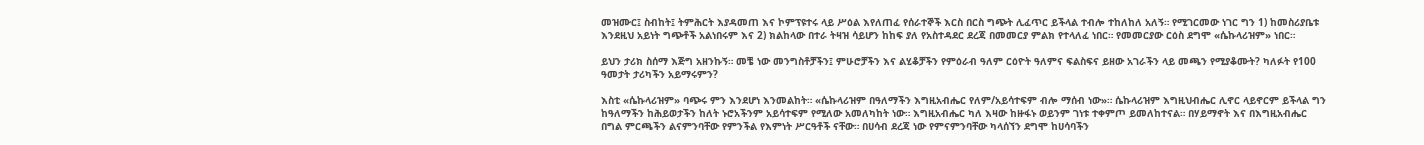መዝሙር፤ ስብከት፤ ትምሕርት እያዳመጠ እና ኮምፕዩተሩ ላይ ሥዕል እየለጠፈ የሰራተኞች እርስ በርስ ግጭት ሊፈጥር ይችላል ተብሎ ተከለከለ አለኝ። የሚገርመው ነገር ግን 1) ከመስሪያቤቱ እንደዚህ አይነት ግጭቶች አልነበሩም እና 2) ክልከላው በተራ ትዛዝ ሳይሆን ከከፍ ያለ የአስተዳደር ደረጃ በመመርያ ምልክ የተላለፈ ነበር። የመመርያው ርዕስ ደግሞ «ሴኩላሪዝም» ነበር።

ይህን ታሪክ ስሰማ እጅግ አዘንኩኝ። መቼ ነው መንግስቶቻችን፤ ምሁሮቻችን እና ልሂቆቻችን የምዕራብ ዓለም ርዕዮት ዓለምና ፍልስፍና ይዘው አገራችን ላይ መጫን የሚያቆሙት? ካለፉት የ100 ዓመታት ታሪካችን አይማሩምን?

እስቲ «ሴኩላሪዝም» ባጭሩ ምን እንደሆነ እንመልከት። «ሴኩላሪዝም በዓለማችን እግዚአብሔር የለም/አይሳተፍም ብሎ ማሰብ ነው»። ሴኩላሪዝም እግዚህብሔር ሊኖር ላይኖርም ይችላል ግን ከዓለማችን ከሕይወታችን ከለት ኑሮአችንም አይሳተፍም የሚለው አመለካከት ነው። እግዚአብሔር ካለ እዛው ከዙፋኑ ወይንም ገነቱ ተቀምጦ ይመለከተናል። በሃይማኖት እና በእግዚአብሔር በግል ምርጫችን ልናምንባቸው የምንችል የእምነት ሥርዓቶች ናቸው። በሀሳብ ደረጃ ነው የምናምንባቸው ካላሰኘን ደግሞ ከሀሳባችን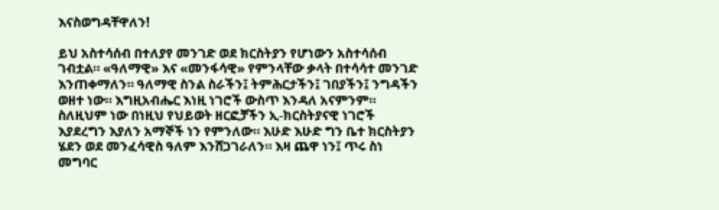እናስወግዳቸዋለን!

ይህ አስተሳሰብ በተለያየ መንገድ ወደ ክርስትያን የሆነውን አስተሳሰብ ገብቷል። «ዓለማዊ» እና «መንፋሳዊ» የምንላቸው ቃላት በተሳሳተ መንገድ እንጠቀማለን። ዓለማዊ ስንል ስራችን፤ ትምሕርታችን፤ ገበያችን፤ ንግዳችን ወዘተ ነው። እግዚአብሔር እነዚ ነገሮች ውስጥ እንዳለ አናምንም። ስለዚህም ነው በነዚህ የህይወት ዘርፎቻችን ኢ-ክርስትያናዊ ነገሮች እያደረግን እያለን አማኞች ነን የምንለው። እሁድ እሁድ ግን ቤተ ክርስትያን ሄደን ወደ መንፈሳዊስ ዓለም እንሸጋገራለን። እዛ ጨዋ ነን፤ ጥሩ ስነ መግባር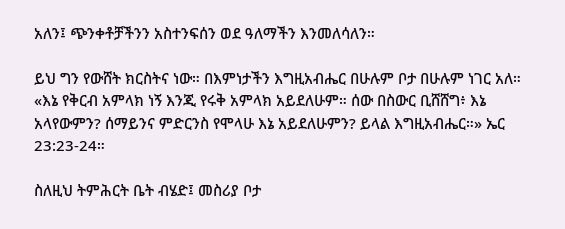አለን፤ ጭንቀቶቻችንን አስተንፍሰን ወደ ዓለማችን እንመለሳለን።

ይህ ግን የውሸት ክርስትና ነው። በእምነታችን እግዚአብሔር በሁሉም ቦታ በሁሉም ነገር አለ። «እኔ የቅርብ አምላክ ነኝ እንጂ የሩቅ አምላክ አይደለሁም። ሰው በስውር ቢሸሸግ፥ እኔ አላየውምን? ሰማይንና ምድርንስ የሞላሁ እኔ አይደለሁምን? ይላል እግዚአብሔር።» ኤር 23:23-24።

ስለዚህ ትምሕርት ቤት ብሄድ፤ መስሪያ ቦታ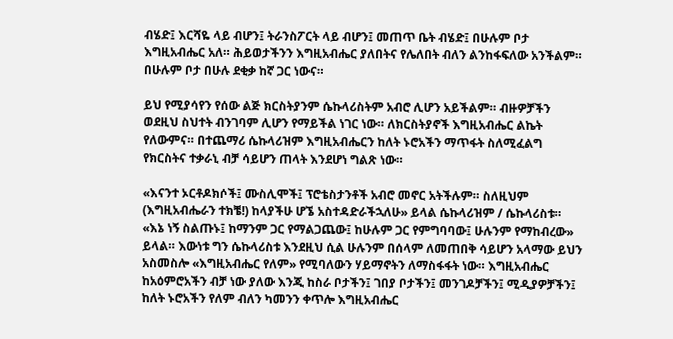ብሄድ፤ እርሻዬ ላይ ብሆን፤ ትራንስፖርት ላይ ብሆን፤ መጠጥ ቤት ብሄድ፤ በሁሉም ቦታ እግዚአብሔር አለ። ሕይወታችንን እግዚአብሔር ያለበትና የሌለበት ብለን ልንከፋፍለው አንችልም። በሁሉም ቦታ በሁሉ ደቂቃ ከኛ ጋር ነውና።

ይህ የሚያሳየን የሰው ልጅ ክርስትያንም ሴኩላሪስትም አብሮ ሊሆን አይችልም። ብዙዎቻችን ወደዚህ ስህተት ብንገባም ሊሆን የማይችል ነገር ነው። ለክርስትያኖች እግዚአብሔር ልኬት የለውምና። በተጨማሪ ሴኩላሪዝም እግዚአብሔርን ከለት ኑሮአችን ማጥፋት ስለሚፈልግ የክርስትና ተቃራኒ ብቻ ሳይሆን ጠላት እንደሆነ ግልጽ ነው።

«እናንተ ኦርቶዶክሶች፤ ሙስሊሞች፤ ፕሮቴስታንቶች አብሮ መኖር አትችሉም። ስለዚህም (እግዚአብሔራን ተክቼ!) ከላያችሁ ሆኜ አስተዳድራችኋለሁ» ይላል ሴኩላሪዝም / ሴኩላሪስቱ። «እኔ ነኝ ስልጡኑ፤ ከማንም ጋር የማልጋጨው፤ ከሁሉም ጋር የምግባባው፤ ሁሉንም የማከብረው» ይላል። እውነቱ ግን ሴኩላሪስቱ እንደዚህ ሲል ሁሉንም በሰላም ለመጠበቅ ሳይሆን አላማው ይህን አስመስሎ «እግዚአብሔር የለም» የሚባለውን ሃይማኖትን ለማስፋፋት ነው። እግዚአብሔር ከአዕምሮአችን ብቻ ነው ያለው እንጂ ከስራ ቦታችን፤ ገበያ ቦታችን፤ መንገዶቻችን፤ ሚዲያዎቻችን፤ ከለት ኑሮአችን የለም ብለን ካመንን ቀጥሎ እግዚአብሔር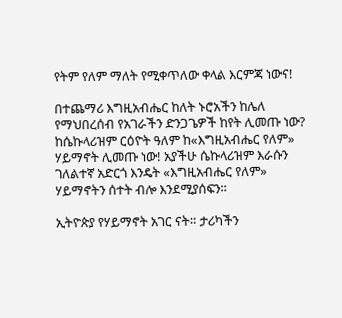የትም የለም ማለት የሚቀጥለው ቀላል እርምጃ ነውና!

በተጨማሪ እግዚአብሔር ከለት ኑሮአችን ከሌለ የማህበረሰብ የአገራችን ድንጋጌዎች ከየት ሊመጡ ነው? ከሴኩላሪዝም ርዕዮት ዓለም ከ«እግዚአብሔር የለም» ሃይማኖት ሊመጡ ነው! አያችሁ ሴኩላሪዝም እራሱን ገለልተኛ አድርጎ እንዴት «እግዚአብሔር የለም» ሃይማኖትን ሰተት ብሎ እንደሚያሰፍን።

ኢትዮጵያ የሃይማኖት አገር ናት። ታሪካችን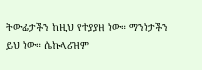ትውፊታችን ከዚህ የተያያዘ ነው። ማንነታችን ይህ ነው። ሴኩላሪዝም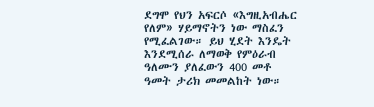ደግሞ የህን አፍርሶ «እግዚአብሔር የለም» ሃይማኖትን ነው ማስፈን የሚፈልገው። ይህ ሂደት እንዴት እንደሚሰራ ለማወቅ የምዕራብ ዓለሙን ያለፈውን 400 መቶ ዓመት ታሪክ መመልከት ነው።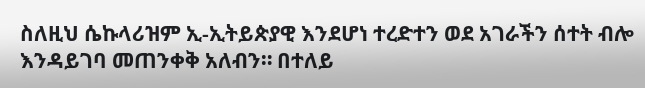ስለዚህ ሴኩላሪዝም ኢ-ኢትይጵያዊ እንደሆነ ተረድተን ወደ አገራችን ሰተት ብሎ እንዳይገባ መጠንቀቅ አለብን። በተለይ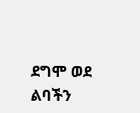ደግሞ ወደ ልባችን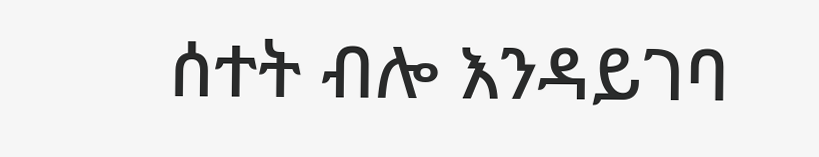ሰተት ብሎ እንዳይገባ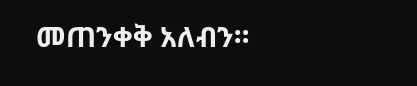መጠንቀቅ አለብን።